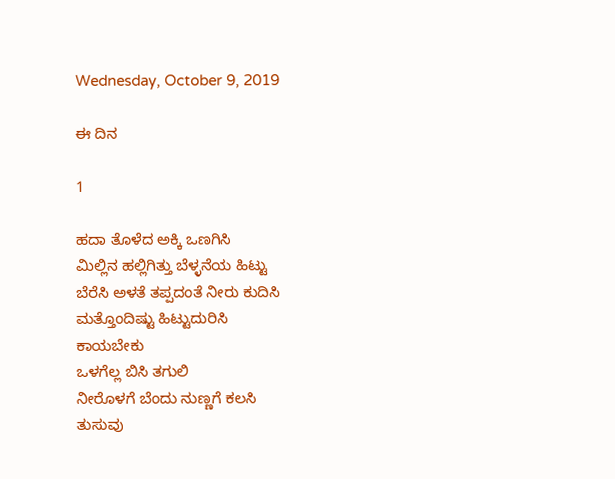Wednesday, October 9, 2019

ಈ ದಿನ

1

ಹದಾ ತೊಳೆದ ಅಕ್ಕಿ ಒಣಗಿಸಿ
ಮಿಲ್ಲಿನ ಹಲ್ಲಿಗಿತ್ತು ಬೆಳ್ಳನೆಯ ಹಿಟ್ಟು
ಬೆರೆಸಿ ಅಳತೆ ತಪ್ಪದಂತೆ ನೀರು ಕುದಿಸಿ
ಮತ್ತೊಂದಿಷ್ಟು ಹಿಟ್ಟುದುರಿಸಿ
ಕಾಯಬೇಕು
ಒಳಗೆಲ್ಲ ಬಿಸಿ ತಗುಲಿ
ನೀರೊಳಗೆ ಬೆಂದು ನುಣ್ಣಗೆ ಕಲಸಿ
ತುಸುವು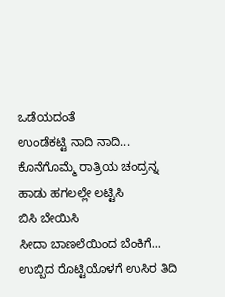ಒಡೆಯದಂತೆ
ಉಂಡೆಕಟ್ಟಿ ನಾದಿ ನಾದಿ...
ಕೊನೆಗೊಮ್ಮೆ ರಾತ್ರಿಯ ಚಂದ್ರನ್ನ
ಹಾಡು ಹಗಲಲ್ಲೇ ಲಟ್ಟಿಸಿ
ಬಿಸಿ ಬೇಯಿಸಿ
ಸೀದಾ ಬಾಣಲೆಯಿಂದ ಬೆಂಕಿಗೆ...
ಉಬ್ಬಿದ ರೊಟ್ಟಿಯೊಳಗೆ ಉಸಿರ ತಿದಿ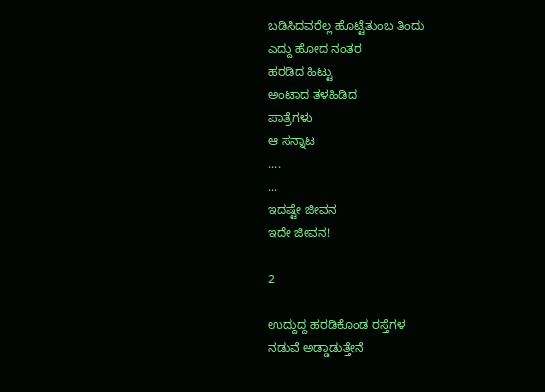ಬಡಿಸಿದವರೆಲ್ಲ ಹೊಟ್ಟೆತುಂಬ ತಿಂದು
ಎದ್ದು ಹೋದ ನಂತರ
ಹರಡಿದ ಹಿಟ್ಟು
ಅಂಟಾದ ತಳಹಿಡಿದ
ಪಾತ್ರೆಗಳು
ಆ ಸನ್ನಾಟ
....
...
ಇದಷ್ಟೇ ಜೀವನ
ಇದೇ ಜೀವನ!

2

ಉದ್ದುದ್ದ ಹರಡಿಕೊಂಡ ರಸ್ತೆಗಳ
ನಡುವೆ ಅಡ್ಡಾಡುತ್ತೇನೆ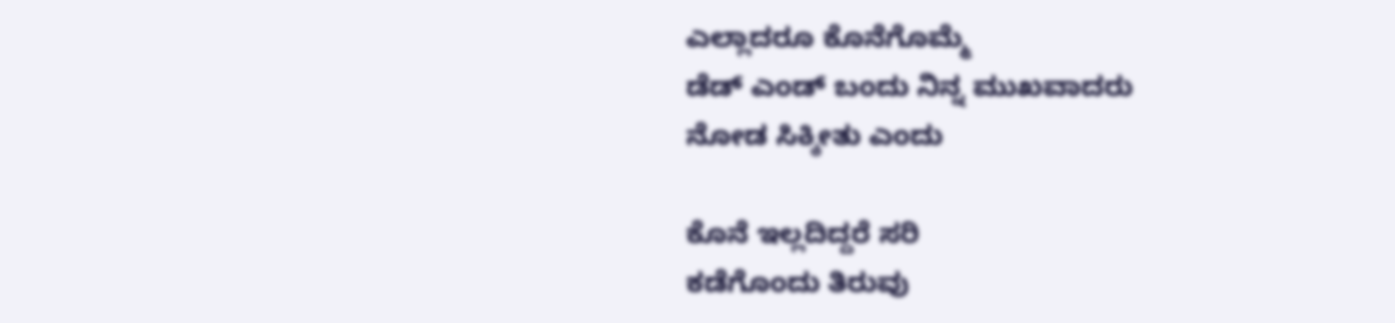ಎಲ್ಲಾದರೂ ಕೊನೆಗೊಮ್ಮೆ
ಡೆಡ್ ಎಂಡ್ ಬಂದು ನಿನ್ನ ಮುಖವಾದರು
ನೋಡ ಸಿಕ್ಕೀತು ಎಂದು

ಕೊನೆ ಇಲ್ಲದಿದ್ದರೆ ಸರಿ
ಕಡೆಗೊಂದು ತಿರುವು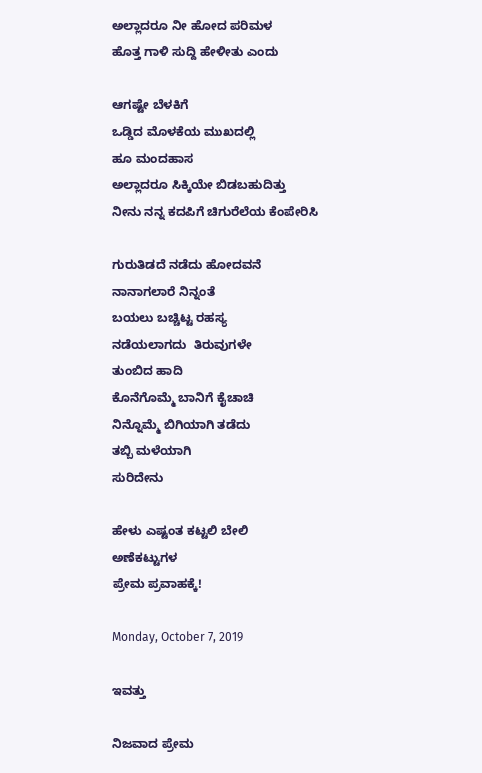ಅಲ್ಲಾದರೂ ನೀ ಹೋದ ಪರಿಮಳ
ಹೊತ್ತ ಗಾಳಿ ಸುದ್ದಿ ಹೇಳೀತು ಎಂದು

ಆಗಷ್ಟೇ ಬೆಳಕಿಗೆ
ಒಡ್ಡಿದ ಮೊಳಕೆಯ ಮುಖದಲ್ಲಿ
ಹೂ ಮಂದಹಾಸ
ಅಲ್ಲಾದರೂ ಸಿಕ್ಕಿಯೇ ಬಿಡಬಹುದಿತ್ತು
ನೀನು ನನ್ನ ಕದಪಿಗೆ ಚಿಗುರೆಲೆಯ ಕೆಂಪೇರಿಸಿ

ಗುರುತಿಡದೆ ನಡೆದು ಹೋದವನೆ
ನಾನಾಗಲಾರೆ ನಿನ್ನಂತೆ
ಬಯಲು ಬಚ್ಚಿಟ್ಟ ರಹಸ್ಯ
ನಡೆಯಲಾಗದು  ತಿರುವುಗಳೇ
ತುಂಬಿದ ಹಾದಿ
ಕೊನೆಗೊಮ್ಮೆ ಬಾನಿಗೆ ಕೈಚಾಚಿ
ನಿನ್ನೊಮ್ಮೆ ಬಿಗಿಯಾಗಿ ತಡೆದು
ತಬ್ಬಿ ಮಳೆಯಾಗಿ
ಸುರಿದೇನು

ಹೇಳು ಎಷ್ಟಂತ ಕಟ್ಟಲಿ ಬೇಲಿ
ಅಣೆಕಟ್ಟುಗಳ
ಪ್ರೇಮ ಪ್ರವಾಹಕ್ಕೆ!

Monday, October 7, 2019

ಇವತ್ತು

ನಿಜವಾದ ಪ್ರೇಮ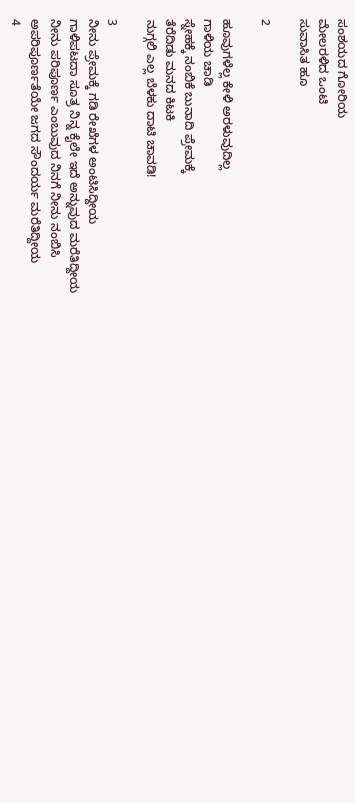ಸಂಶಯದ ಗೋರಿಯ
ಮೇಲರಳಿದ ಒಂಟಿ
ಸುವಾಸಿತ ಹೂ

2

ಹೂವುಗಳೆಲ್ಲ ಕೇಳಿ ಅರಳುವುದಿಲ್ಲ
ಗಾಳಿಯ ಚಾಡಿ
ಸ್ನೇಹಕ್ಕೆ ನಂಬಿಕೆ ಬುನಾದಿ ಪ್ರೇಮಕ್ಕೆ
ತೆರೆದಿಡು ಮನದ ಕಿಟಕಿ
ನುಗ್ಗಲಿ ಎಲ್ಲ ಬೆಳಕು ದಾಟಿ ಚಾವಡಿ!

3
ನೀನು ಪ್ರೇಮಕ್ಕೆ ಗಡಿ ರೇಖೆಗಳ ಅಂಟಿಸಿದ್ದೀಯ
ಗಾಳಿಪಟದಾ ಸೂತ್ರ ನಿನ್ನ ಕೈಲೇ ಇದೆ ಅನ್ನುವುದ ಮರೆತಿದ್ದೀಯ
ನೀನು ಪರಿಪೂರ್ಣ ಎಂಬುವುದ ನಿನಗೆ ನೀನು ನಂಬಿಸಿ
ಅಪರಿಪೂರ್ಣತೆಯೇ ಜಗದ ಸೌಂದರ್ಯ ಮರೆತಿದ್ದೀಯ
4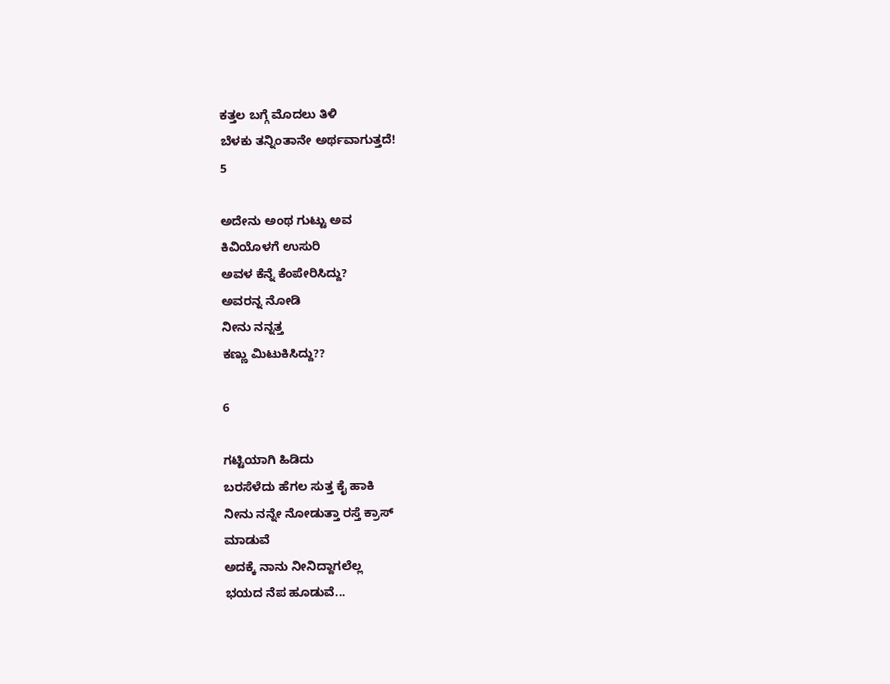ಕತ್ತಲ ಬಗ್ಗೆ ಮೊದಲು ತಿಳಿ
ಬೆಳಕು ತನ್ನಿಂತಾನೇ ಅರ್ಥವಾಗುತ್ತದೆ!
5

ಅದೇನು ಅಂಥ ಗುಟ್ಟು ಅವ
ಕಿವಿಯೊಳಗೆ ಉಸುರಿ
ಅವಳ ಕೆನ್ನೆ ಕೆಂಪೇರಿಸಿದ್ದು?
ಅವರನ್ನ ನೋಡಿ
ನೀನು ನನ್ನತ್ತ
ಕಣ್ಣು ಮಿಟುಕಿಸಿದ್ದು??

6

ಗಟ್ಟಿಯಾಗಿ ಹಿಡಿದು
ಬರಸೆಳೆದು ಹೆಗಲ ಸುತ್ತ ಕೈ ಹಾಕಿ
ನೀನು ನನ್ನೇ ನೋಡುತ್ತಾ ರಸ್ತೆ ಕ್ರಾಸ್
ಮಾಡುವೆ
ಅದಕ್ಕೆ ನಾನು ನೀನಿದ್ದಾಗಲೆಲ್ಲ
ಭಯದ ನೆಪ ಹೂಡುವೆ...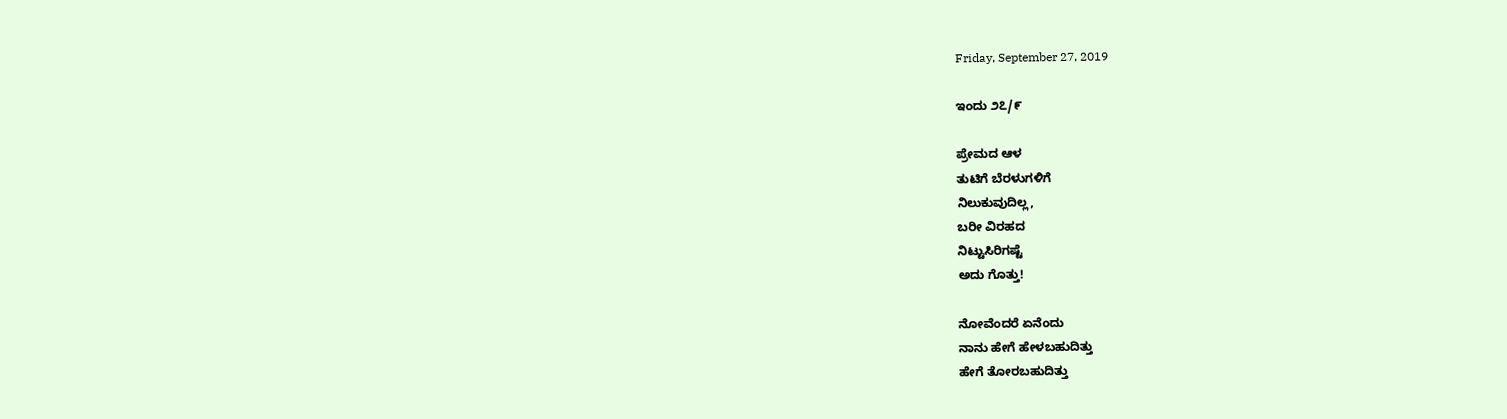Friday, September 27, 2019

ಇಂದು ೨೭/೯

ಪ್ರೇಮದ ಆಳ
ತುಟಿಗೆ ಬೆರಳುಗಳಿಗೆ
ನಿಲುಕುವುದಿಲ್ಲ,
ಬರೀ ವಿರಹದ
ನಿಟ್ಟುಸಿರಿಗಷ್ಟೆ
ಅದು ಗೊತ್ತು!

ನೋವೆಂದರೆ ಏನೆಂದು
ನಾನು ಹೇಗೆ ಹೇಳಬಹುದಿತ್ತು
ಹೇಗೆ ತೋರಬಹುದಿತ್ತು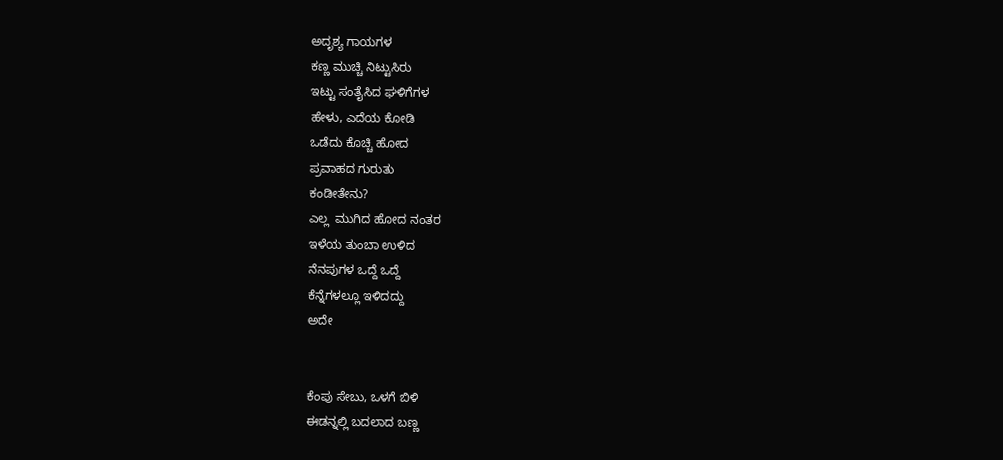ಅದೃಶ್ಯ ಗಾಯಗಳ
ಕಣ್ಣ ಮುಚ್ಚಿ ನಿಟ್ಟುಸಿರು
ಇಟ್ಟು ಸಂತೈಸಿದ ಘಳಿಗೆಗಳ
ಹೇಳು, ಎದೆಯ ಕೋಡಿ
ಒಡೆದು ಕೊಚ್ಚಿ ಹೋದ
ಪ್ರವಾಹದ ಗುರುತು
ಕಂಡೀತೇನು?
ಎಲ್ಲ  ಮುಗಿದ ಹೋದ ನಂತರ
ಇಳೆಯ ತುಂಬಾ ಉಳಿದ
ನೆನಪುಗಳ ಒದ್ದೆ ಒದ್ದೆ
ಕೆನ್ನೆಗಳಲ್ಲೂ ಇಳಿದದ್ದು
ಅದೇ


ಕೆಂಪು ಸೇಬು, ಒಳಗೆ ಬಿಳಿ
ಈಡನ್ನಲ್ಲಿ ಬದಲಾದ ಬಣ್ಣ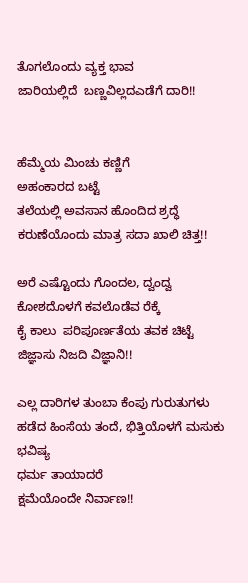ತೊಗಲೊಂದು ವ್ಯಕ್ತ ಭಾವ
ಜಾರಿಯಲ್ಲಿದೆ  ಬಣ್ಣವಿಲ್ಲದಎಡೆಗೆ ದಾರಿ!!


ಹೆಮ್ಮೆಯ ಮಿಂಚು ಕಣ್ಣಿಗೆ
ಅಹಂಕಾರದ ಬಟ್ಟೆ
ತಲೆಯಲ್ಲಿ ಅವಸಾನ ಹೊಂದಿದ ಶ್ರದ್ಧೆ
ಕರುಣೆಯೊಂದು ಮಾತ್ರ ಸದಾ ಖಾಲಿ ಚಿತ್ತ!!

ಅರೆ ಎಷ್ಟೊಂದು ಗೊಂದಲ, ದ್ವಂದ್ವ
ಕೋಶದೊಳಗೆ ಕವಲೊಡೆವ ರೆಕ್ಕೆ
ಕೈ ಕಾಲು  ಪರಿಪೂರ್ಣತೆಯ ತವಕ ಚಿಟ್ಟೆ
ಜಿಜ್ಞಾಸು ನಿಜದಿ ವಿಜ್ಞಾನಿ!!

ಎಲ್ಲ ದಾರಿಗಳ ತುಂಬಾ ಕೆಂಪು ಗುರುತುಗಳು
ಹಡೆದ ಹಿಂಸೆಯ ತಂದೆ, ಭಿತ್ತಿಯೊಳಗೆ ಮಸುಕು ಭವಿಷ್ಯ
ಧರ್ಮ ತಾಯಾದರೆ
ಕ್ಷಮೆಯೊಂದೇ ನಿರ್ವಾಣ!!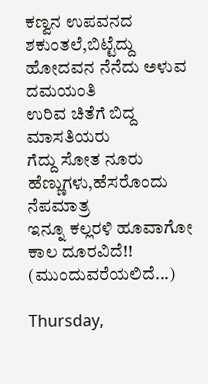ಕಣ್ವನ ಉಪವನದ ಶಕುಂತಲೆ,ಬಿಟ್ಟೆದ್ದು
ಹೋದವನ ನೆನೆದು ಅಳುವ ದಮಯಂತಿ
ಉರಿವ ಚಿತೆಗೆ ಬಿದ್ದ ಮಾಸತಿಯರು
ಗೆದ್ದು ಸೋತ ನೂರು ಹೆಣ್ಣುಗಳು,ಹೆಸರೊಂದು ನೆಪಮಾತ್ರ
ಇನ್ನೂ ಕಲ್ಲರಳಿ ಹೂವಾಗೋ ಕಾಲ ದೂರವಿದೆ!!
(ಮುಂದುವರೆಯಲಿದೆ...)

Thursday,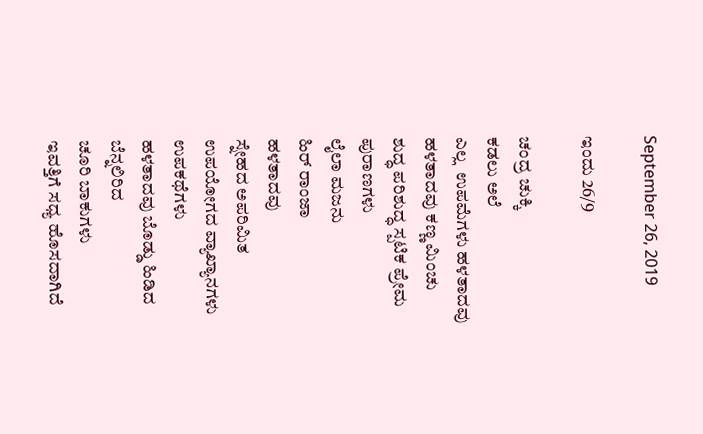September 26, 2019

ಇಂದು 26/9

ಚಂದ್ರ ಚುಕ್ಕಿ
ಕಡಲು ಅಲೆ
ಎಲ್ಲ  ಉಪಮೆಗಳು ಹಳತಾದವು
ಹಳತಾದವು ಕಣ್ಣ ಮಿಂಚು
ಶುದ್ಧ ಪರಿಶುದ್ಧ ಸ್ಪಟಿಕ ಪ್ರೇಮ
ಪುರಾಣಗಳು
ಲೈಲಾ ಮಜನು
ಹಿರ್ ರಾಂಜಾ
ಹಳತಾದವು
ಸ್ನೇಹದ ಅಪರಿಮಿತ
ಉಪಯೋಗದ ವ್ಯಾಖ್ಯಾನಗಳು
ಉಪಕಥೆಗಳು
ಹಳತಾದವು ಬೊಡ್ಡು ಹಿಡಿದ ಬೆನ್ನಲಿರಿದ
ಚೂರಿ ಬಾಕುಗಳು
ಇವತ್ತಿಗೆ ಸಧ್ಯ ಹೊಸದಾಗಿದೆ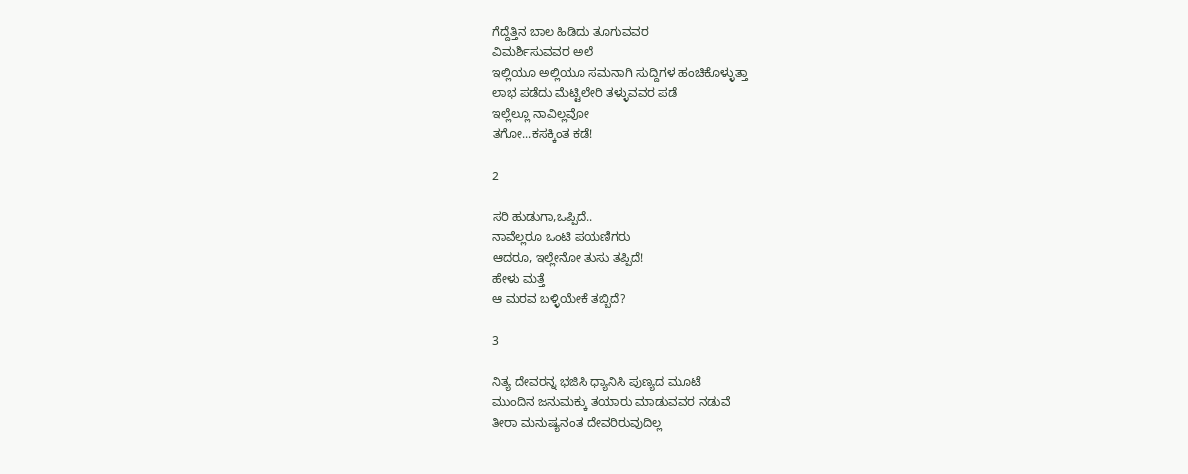ಗೆದ್ದೆತ್ತಿನ ಬಾಲ ಹಿಡಿದು ತೂಗುವವರ
ವಿಮರ್ಶಿಸುವವರ ಅಲೆ
ಇಲ್ಲಿಯೂ ಅಲ್ಲಿಯೂ ಸಮನಾಗಿ ಸುದ್ದಿಗಳ ಹಂಚಿಕೊಳ್ಳುತ್ತಾ
ಲಾಭ ಪಡೆದು ಮೆಟ್ಟಿಲೇರಿ ತಳ್ಳುವವರ ಪಡೆ
ಇಲ್ಲೆಲ್ಲೂ ನಾವಿಲ್ಲವೋ
ತಗೋ...ಕಸಕ್ಕಿಂತ ಕಡೆ!

2

ಸರಿ ಹುಡುಗಾ,ಒಪ್ಪಿದೆ..
ನಾವೆಲ್ಲರೂ ಒಂಟಿ ಪಯಣಿಗರು
ಆದರೂ, ಇಲ್ಲೇನೋ ತುಸು ತಪ್ಪಿದೆ!
ಹೇಳು ಮತ್ತೆ
ಆ ಮರವ ಬಳ್ಳಿಯೇಕೆ ತಬ್ಬಿದೆ?

3

ನಿತ್ಯ ದೇವರನ್ನ ಭಜಿಸಿ ಧ್ಯಾನಿಸಿ ಪುಣ್ಯದ ಮೂಟೆ
ಮುಂದಿನ ಜನುಮಕ್ಕು ತಯಾರು ಮಾಡುವವರ ನಡುವೆ
ತೀರಾ ಮನುಷ್ಯನಂತ ದೇವರಿರುವುದಿಲ್ಲ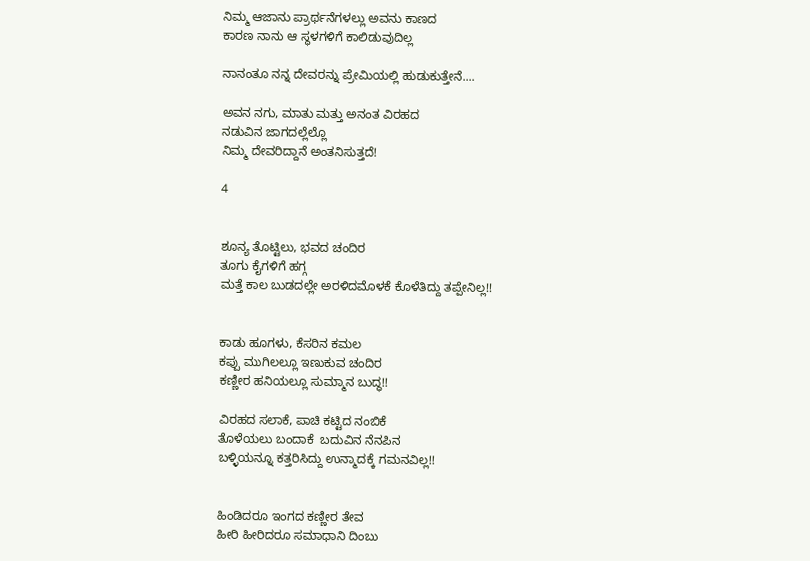ನಿಮ್ಮ ಆಜಾನು ಪ್ರಾರ್ಥನೆಗಳಲ್ಲು ಅವನು ಕಾಣದ
ಕಾರಣ ನಾನು ಆ ಸ್ಥಳಗಳಿಗೆ ಕಾಲಿಡುವುದಿಲ್ಲ

ನಾನಂತೂ ನನ್ನ ದೇವರನ್ನು ಪ್ರೇಮಿಯಲ್ಲಿ ಹುಡುಕುತ್ತೇನೆ....

ಅವನ ನಗು, ಮಾತು ಮತ್ತು ಅನಂತ ವಿರಹದ
ನಡುವಿನ ಜಾಗದಲ್ಲೆಲ್ಲೊ
ನಿಮ್ಮ ದೇವರಿದ್ದಾನೆ ಅಂತನಿಸುತ್ತದೆ!

4


ಶೂನ್ಯ ತೊಟ್ಟಿಲು, ಭವದ ಚಂದಿರ
ತೂಗು ಕೈಗಳಿಗೆ ಹಗ್ಗ
ಮತ್ತೆ ಕಾಲ ಬುಡದಲ್ಲೇ ಅರಳಿದಮೊಳಕೆ ಕೊಳೆತಿದ್ದು ತಪ್ಪೇನಿಲ್ಲ!!


ಕಾಡು ಹೂಗಳು, ಕೆಸರಿನ ಕಮಲ
ಕಪ್ಪು ಮುಗಿಲಲ್ಲೂ ಇಣುಕುವ ಚಂದಿರ
ಕಣ್ಣೀರ ಹನಿಯಲ್ಲೂ ಸುಮ್ಮಾನ ಬುದ್ಧ!!

ವಿರಹದ ಸಲಾಕೆ, ಪಾಚಿ ಕಟ್ಟಿದ ನಂಬಿಕೆ
ತೊಳೆಯಲು ಬಂದಾಕೆ  ಬದುವಿನ ನೆನಪಿನ
ಬಳ್ಳಿಯನ್ನೂ ಕತ್ತರಿಸಿದ್ದು ಉನ್ಮಾದಕ್ಕೆ ಗಮನವಿಲ್ಲ!!


ಹಿಂಡಿದರೂ ಇಂಗದ ಕಣ್ಣೀರ ತೇವ
ಹೀರಿ ಹೀರಿದರೂ ಸಮಾಧಾನಿ ದಿಂಬು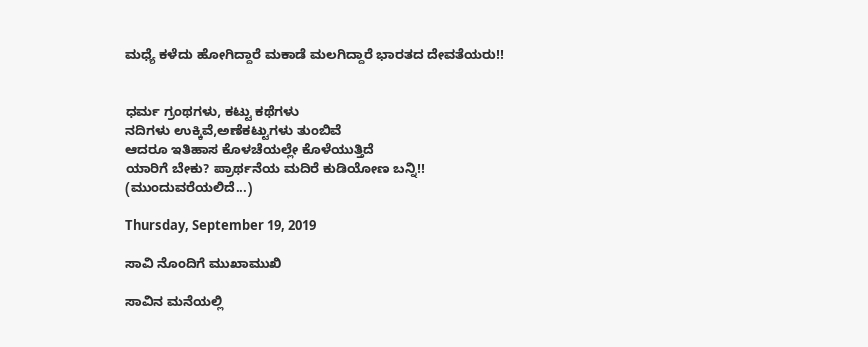ಮಧ್ಯೆ ಕಳೆದು ಹೋಗಿದ್ದಾರೆ ಮಕಾಡೆ ಮಲಗಿದ್ದಾರೆ ಭಾರತದ ದೇವತೆಯರು!!


ಧರ್ಮ ಗ್ರಂಥಗಳು, ಕಟ್ಟು ಕಥೆಗಳು
ನದಿಗಳು ಉಕ್ಕಿವೆ,ಅಣೆಕಟ್ಟುಗಳು ತುಂಬಿವೆ
ಆದರೂ ಇತಿಹಾಸ ಕೊಳಚೆಯಲ್ಲೇ ಕೊಳೆಯುತ್ತಿದೆ
ಯಾರಿಗೆ ಬೇಕು? ಪ್ರಾರ್ಥನೆಯ ಮದಿರೆ ಕುಡಿಯೋಣ ಬನ್ನಿ!!
(ಮುಂದುವರೆಯಲಿದೆ...)

Thursday, September 19, 2019

ಸಾವಿ ನೊಂದಿಗೆ ಮುಖಾಮುಖಿ

ಸಾವಿನ ಮನೆಯಲ್ಲಿ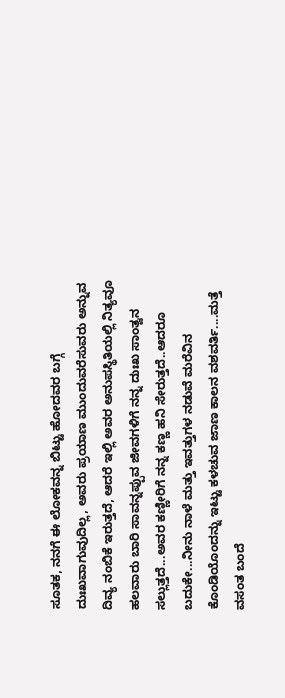ಸೂತಕ, ನನಗೆ ಈ ಲೋಕವನ್ನ ಬಿಟ್ಟು ಹೋದವರ ಬಗ್ಗೆ ದುಃಖವಾಗುವುದಿಲ್ಲ, ಅವರು ಪ್ರಯಾಣ ಮುಂದುವರೆಸುವರು ಅನ್ನುವ ದಿವ್ಯ ನಂಬಿಕೆ ಇರುತ್ತದೆ, ಆದರೆ ಇಲ್ಲಿ ಅವರ ಅನುಪಸ್ಥಿತಿಯಲ್ಲಿ ನಿತ್ಯವೂ ಹಲವಾರು ಬಾರಿ ಸಾವನ್ನಪ್ಪುವ ಜೀವಗಳಿಗೆ ನನ್ನ ದುಃಖ ಸಾಂತ್ವನ ಸಲ್ಲುತ್ತದೆ...ಅವರ ಕಣ್ಣೀರಿಗೆ ನನ್ನ ಕಣ್ಣ ಹನಿ ಸೇರುತ್ತದೆ..ಆದರೂ ಬದುಕೇ...ನೀನು ನಾಳೆ ಮತ್ತು ಇವತ್ತುಗಳ ನಡುವೆ ಮರೆವಿನ ಕೊಂಡಿಯೊಂದನ್ನು ಇಟ್ಟು ಕಳಚುವ ಜಾಣ ಕಾಲನ ವಶವರ್ತಿ....ಮತ್ತೆ ವಸಂತ ಬಂದೆ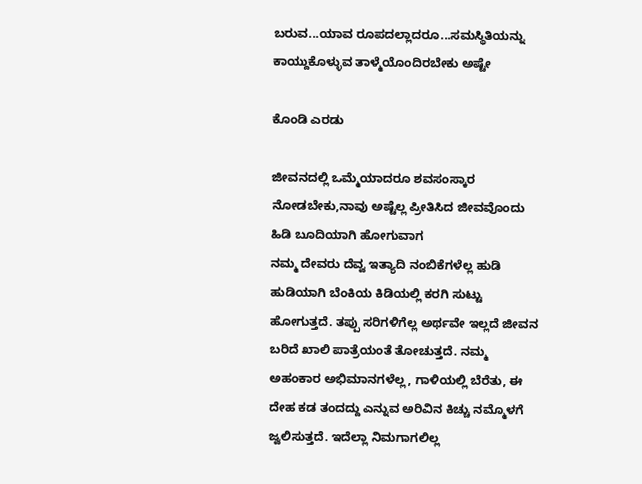ಬರುವ...ಯಾವ ರೂಪದಲ್ಲಾದರೂ...ಸಮಸ್ಥಿತಿಯನ್ನು ಕಾಯ್ದುಕೊಳ್ಳುವ ತಾಳ್ಮೆಯೊಂದಿರಬೇಕು ಅಷ್ಟೇ

ಕೊಂಡಿ ಎರಡು

ಜೀವನದಲ್ಲಿ ಒಮ್ಮೆಯಾದರೂ ಶವಸಂಸ್ಕಾರ ನೋಡಬೇಕು,ನಾವು ಅಷ್ಟೆಲ್ಲ ಪ್ರೀತಿಸಿದ ಜೀವವೊಂದು ಹಿಡಿ ಬೂದಿಯಾಗಿ ಹೋಗುವಾಗ
ನಮ್ಮ ದೇವರು ದೆವ್ವ ಇತ್ಯಾದಿ ನಂಬಿಕೆಗಳೆಲ್ಲ ಹುಡಿ ಹುಡಿಯಾಗಿ ಬೆಂಕಿಯ ಕಿಡಿಯಲ್ಲಿ ಕರಗಿ ಸುಟ್ಟು ಹೋಗುತ್ತದೆ. ತಪ್ಪು ಸರಿಗಳಿಗೆಲ್ಲ ಅರ್ಥವೇ ಇಲ್ಲದೆ ಜೀವನ ಬರಿದೆ ಖಾಲಿ ಪಾತ್ರೆಯಂತೆ ತೋಚುತ್ತದೆ. ನಮ್ಮ ಅಹಂಕಾರ ಅಭಿಮಾನಗಳೆಲ್ಲ, ಗಾಳಿಯಲ್ಲಿ ಬೆರೆತು, ಈ ದೇಹ ಕಡ ತಂದದ್ದು ಎನ್ನುವ ಅರಿವಿನ ಕಿಚ್ಚು ನಮ್ಮೊಳಗೆ ಜ್ವಲಿಸುತ್ತದೆ. ಇದೆಲ್ಲಾ ನಿಮಗಾಗಲಿಲ್ಲ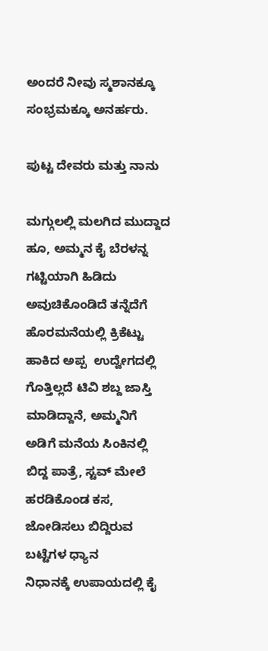ಅಂದರೆ ನೀವು ಸ್ಮಶಾನಕ್ಕೂ ಸಂಭ್ರಮಕ್ಕೂ ಅನರ್ಹರು.

ಪುಟ್ಟ ದೇವರು ಮತ್ತು ನಾನು

ಮಗ್ಗುಲಲ್ಲಿ ಮಲಗಿದ ಮುದ್ದಾದ ಹೂ, ಅಮ್ಮನ ಕೈ ಬೆರಳನ್ನ ಗಟ್ಟಿಯಾಗಿ ಹಿಡಿದು ಅವುಚಿಕೊಂಡಿದೆ ತನ್ನೆದೆಗೆ
ಹೊರಮನೆಯಲ್ಲಿ ಕ್ರಿಕೆಟ್ಟು ಹಾಕಿದ ಅಪ್ಪ  ಉದ್ವೇಗದಲ್ಲಿ ಗೊತ್ತಿಲ್ಲದೆ ಟಿವಿ ಶಬ್ದ ಜಾಸ್ತಿ ಮಾಡಿದ್ದಾನೆ, ಅಮ್ಮನಿಗೆ ಅಡಿಗೆ ಮನೆಯ ಸಿಂಕಿನಲ್ಲಿ ಬಿದ್ದ ಪಾತ್ರೆ, ಸ್ಟವ್ ಮೇಲೆ ಹರಡಿಕೊಂಡ ಕಸ, ಜೋಡಿಸಲು ಬಿದ್ದಿರುವ ಬಟ್ಟೆಗಳ ಧ್ಯಾನ
ನಿಧಾನಕ್ಕೆ ಉಪಾಯದಲ್ಲಿ ಕೈ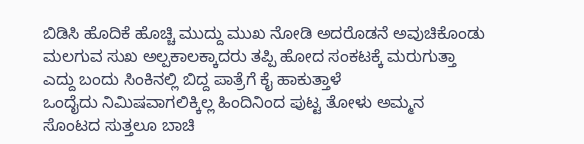ಬಿಡಿಸಿ ಹೊದಿಕೆ ಹೊಚ್ಚಿ ಮುದ್ದು ಮುಖ ನೋಡಿ ಅದರೊಡನೆ ಅವುಚಿಕೊಂಡು ಮಲಗುವ ಸುಖ ಅಲ್ಪಕಾಲಕ್ಕಾದರು ತಪ್ಪಿ ಹೋದ ಸಂಕಟಕ್ಕೆ ಮರುಗುತ್ತಾ ಎದ್ದು ಬಂದು ಸಿಂಕಿನಲ್ಲಿ ಬಿದ್ದ ಪಾತ್ರೆಗೆ ಕೈ ಹಾಕುತ್ತಾಳೆ
ಒಂದೈದು ನಿಮಿಷವಾಗಲಿಕ್ಕಿಲ್ಲ ಹಿಂದಿನಿಂದ ಪುಟ್ಟ ತೋಳು ಅಮ್ಮನ ಸೊಂಟದ ಸುತ್ತಲೂ ಬಾಚಿ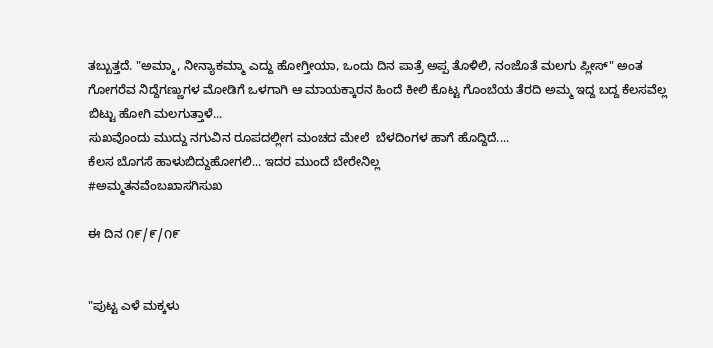ತಬ್ಬುತ್ತದೆ. "ಅಮ್ಮಾ, ನೀನ್ಯಾಕಮ್ಮಾ ಎದ್ದು ಹೋಗ್ತೀಯಾ, ಒಂದು ದಿನ ಪಾತ್ರೆ ಅಪ್ಪ ತೊಳಿಲಿ, ನಂಜೊತೆ ಮಲಗು ಪ್ಲೀಸ್" ಅಂತ ಗೋಗರೆವ ನಿದ್ದೆಗಣ್ಣುಗಳ ಮೋಡಿಗೆ ಒಳಗಾಗಿ ಆ ಮಾಯಕ್ಕಾರನ ಹಿಂದೆ ಕೀಲಿ ಕೊಟ್ಟ ಗೊಂಬೆಯ ತೆರದಿ ಅಮ್ಮ ಇದ್ದ ಬದ್ದ ಕೆಲಸವೆಲ್ಲ ಬಿಟ್ಟು ಹೋಗಿ ಮಲಗುತ್ತಾಳೆ...
ಸುಖವೊಂದು ಮುದ್ದು ನಗುವಿನ ರೂಪದಲ್ಲೀಗ ಮಂಚದ ಮೇಲೆ  ಬೆಳದಿಂಗಳ ಹಾಗೆ ಹೊದ್ದಿದೆ....
ಕೆಲಸ ಬೊಗಸೆ ಹಾಳುಬಿದ್ದುಹೋಗಲಿ... ಇದರ ಮುಂದೆ ಬೇರೇನಿಲ್ಲ
#ಅಮ್ಮತನವೆಂಬಖಾಸಗಿಸುಖ

ಈ ದಿನ ೧೯/೯/೧೯


"ಪುಟ್ಟ ಎಳೆ ಮಕ್ಕಳು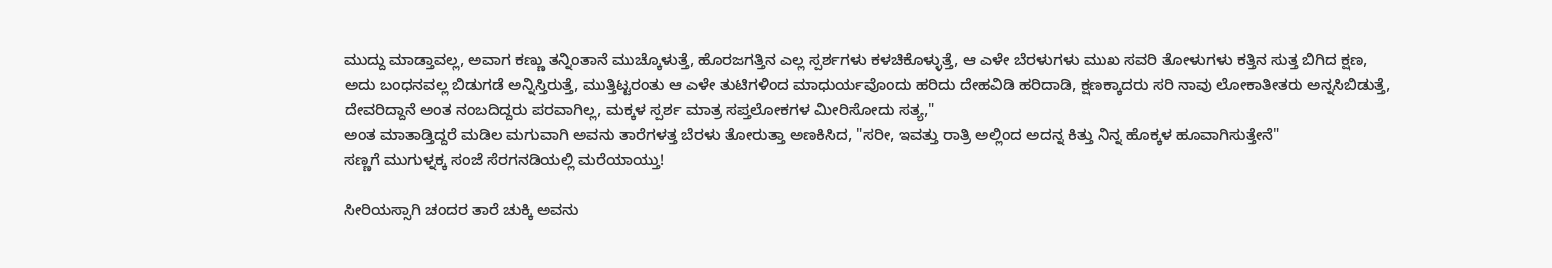ಮುದ್ದು ಮಾಡ್ತಾವಲ್ಲ, ಅವಾಗ ಕಣ್ಣು ತನ್ನಿಂತಾನೆ ಮುಚ್ಕೊಳುತ್ತೆ, ಹೊರಜಗತ್ತಿನ ಎಲ್ಲ ಸ್ಪರ್ಶಗಳು ಕಳಚಿಕೊಳ್ಳುತ್ತೆ, ಆ ಎಳೇ ಬೆರಳುಗಳು ಮುಖ ಸವರಿ ತೋಳುಗಳು ಕತ್ತಿನ ಸುತ್ತ ಬಿಗಿದ ಕ್ಷಣ, ಅದು ಬಂಧನವಲ್ಲ ಬಿಡುಗಡೆ ಅನ್ನಿಸ್ತಿರುತ್ತೆ, ಮುತ್ತಿಟ್ಟರಂತು ಆ ಎಳೇ ತುಟಿಗಳಿಂದ ಮಾಧುರ್ಯವೊಂದು ಹರಿದು ದೇಹವಿಡಿ ಹರಿದಾಡಿ, ಕ್ಷಣಕ್ಕಾದರು ಸರಿ ನಾವು ಲೋಕಾತೀತರು ಅನ್ನಸಿಬಿಡುತ್ತೆ, ದೇವರಿದ್ದಾನೆ ಅಂತ ನಂಬದಿದ್ದರು ಪರವಾಗಿಲ್ಲ, ಮಕ್ಕಳ ಸ್ಪರ್ಶ ಮಾತ್ರ ಸಪ್ತಲೋಕಗಳ ಮೀರಿಸೋದು ಸತ್ಯ,"
ಅಂತ ಮಾತಾಡ್ತಿದ್ದರೆ ಮಡಿಲ ಮಗುವಾಗಿ ಅವನು ತಾರೆಗಳತ್ತ ಬೆರಳು ತೋರುತ್ತಾ ಅಣಕಿಸಿದ, "ಸರೀ, ಇವತ್ತು ರಾತ್ರಿ ಅಲ್ಲಿಂದ ಅದನ್ನ ಕಿತ್ತು ನಿನ್ನ ಹೊಕ್ಕಳ ಹೂವಾಗಿಸುತ್ತೇನೆ"
ಸಣ್ಣಗೆ ಮುಗುಳ್ನಕ್ಕ ಸಂಜೆ ಸೆರಗನಡಿಯಲ್ಲಿ ಮರೆಯಾಯ್ತು!

ಸೀರಿಯಸ್ಸಾಗಿ ಚಂದರ ತಾರೆ ಚುಕ್ಕಿ ಅವನು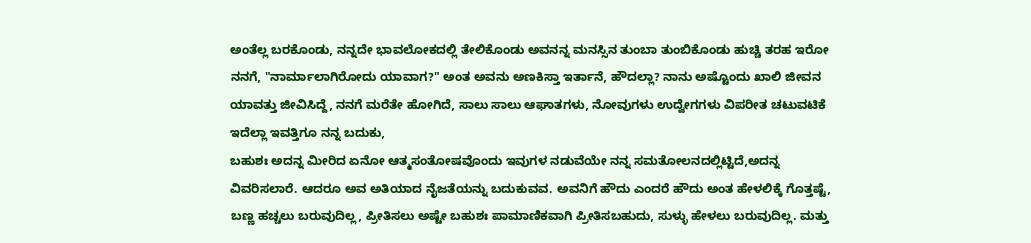ಅಂತೆಲ್ಲ ಬರಕೊಂಡು, ನನ್ನದೇ ಭಾವಲೋಕದಲ್ಲಿ ತೇಲಿಕೊಂಡು ಅವನನ್ನ ಮನಸ್ಸಿನ ತುಂಬಾ ತುಂಬಿಕೊಂಡು ಹುಚ್ಚಿ ತರಹ ಇರೋ ನನಗೆ, "ನಾರ್ಮಾಲಾಗಿರೋದು ಯಾವಾಗ?" ಅಂತ ಅವನು ಅಣಕಿಸ್ತಾ ಇರ್ತಾನೆ, ಹೌದಲ್ಲಾ? ನಾನು ಅಷ್ಟೊಂದು ಖಾಲಿ ಜೀವನ ಯಾವತ್ತು ಜೀವಿಸಿದ್ದೆ, ನನಗೆ ಮರೆತೇ ಹೋಗಿದೆ, ಸಾಲು ಸಾಲು ಆಘಾತಗಳು, ನೋವುಗಳು ಉದ್ವೇಗಗಳು ವಿಪರೀತ ಚಟುವಟಿಕೆ ಇದೆಲ್ಲಾ ಇವತ್ತಿಗೂ ನನ್ನ ಬದುಕು,
ಬಹುಶಃ ಅದನ್ನ ಮೀರಿದ ಏನೋ ಆತ್ಮಸಂತೋಷವೊಂದು ಇವುಗಳ ನಡುವೆಯೇ ನನ್ನ ಸಮತೋಲನದಲ್ಲಿಟ್ಟಿದೆ,ಅದನ್ನ ವಿವರಿಸಲಾರೆ. ಆದರೂ ಅವ ಅತಿಯಾದ ನೈಜತೆಯನ್ನು ಬದುಕುವವ. ಅವನಿಗೆ ಹೌದು ಎಂದರೆ ಹೌದು ಅಂತ ಹೇಳಲಿಕ್ಕೆ ಗೊತ್ತಷ್ಟೆ, ಬಣ್ಣ ಹಚ್ಚಲು ಬರುವುದಿಲ್ಲ, ಪ್ರೀತಿಸಲು ಅಷ್ಟೇ ಬಹುಶಃ ಪಾಮಾಣಿಕವಾಗಿ ಪ್ರೀತಿಸಬಹುದು, ಸುಳ್ಳು ಹೇಳಲು ಬರುವುದಿಲ್ಲ. ಮತ್ತು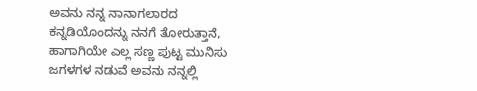ಅವನು ನನ್ನ ನಾನಾಗಲಾರದ ಕನ್ನಡಿಯೊಂದನ್ನು ನನಗೆ ತೋರುತ್ತಾನೆ, ಹಾಗಾಗಿಯೇ ಎಲ್ಲ ಸಣ್ಣ ಪುಟ್ಟ ಮುನಿಸು ಜಗಳಗಳ ನಡುವೆ ಅವನು ನನ್ನಲ್ಲಿ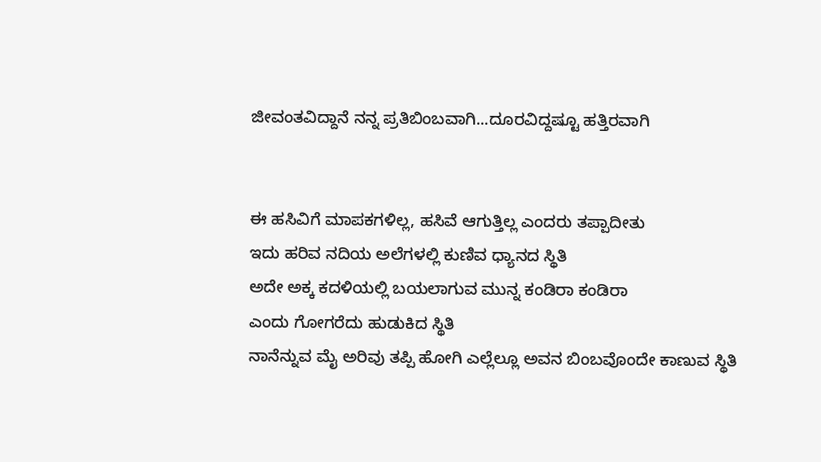ಜೀವಂತವಿದ್ದಾನೆ ನನ್ನ ಪ್ರತಿಬಿಂಬವಾಗಿ...ದೂರವಿದ್ದಷ್ಟೂ ಹತ್ತಿರವಾಗಿ


ಈ ಹಸಿವಿಗೆ ಮಾಪಕಗಳಿಲ್ಲ, ಹಸಿವೆ ಆಗುತ್ತಿಲ್ಲ ಎಂದರು ತಪ್ಪಾದೀತು
ಇದು ಹರಿವ ನದಿಯ ಅಲೆಗಳಲ್ಲಿ ಕುಣಿವ ಧ್ಯಾನದ ಸ್ಥಿತಿ
ಅದೇ ಅಕ್ಕ ಕದಳಿಯಲ್ಲಿ ಬಯಲಾಗುವ ಮುನ್ನ ಕಂಡಿರಾ ಕಂಡಿರಾ
ಎಂದು ಗೋಗರೆದು ಹುಡುಕಿದ ಸ್ಥಿತಿ
ನಾನೆನ್ನುವ ಮೈ ಅರಿವು ತಪ್ಪಿ ಹೋಗಿ ಎಲ್ಲೆಲ್ಲೂ ಅವನ ಬಿಂಬವೊಂದೇ ಕಾಣುವ ಸ್ಥಿತಿ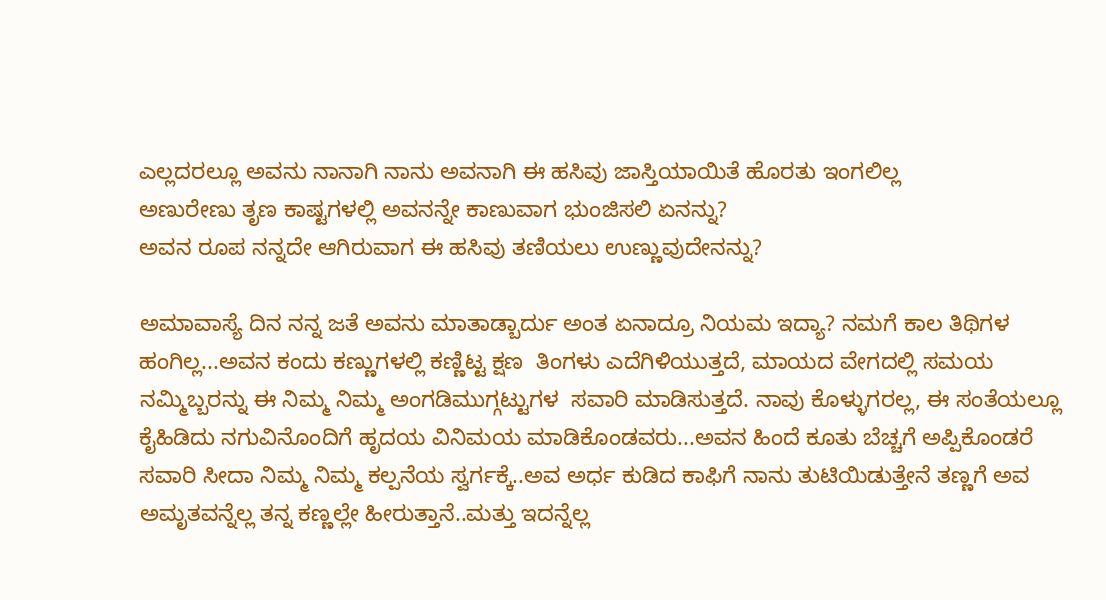ಎಲ್ಲದರಲ್ಲೂ ಅವನು ನಾನಾಗಿ ನಾನು ಅವನಾಗಿ ಈ ಹಸಿವು ಜಾಸ್ತಿಯಾಯಿತೆ ಹೊರತು ಇಂಗಲಿಲ್ಲ
ಅಣುರೇಣು ತೃಣ ಕಾಷ್ಟಗಳಲ್ಲಿ ಅವನನ್ನೇ ಕಾಣುವಾಗ ಭುಂಜಿಸಲಿ ಏನನ್ನು?
ಅವನ ರೂಪ ನನ್ನದೇ ಆಗಿರುವಾಗ ಈ ಹಸಿವು ತಣಿಯಲು ಉಣ್ಣುವುದೇನನ್ನು?

ಅಮಾವಾಸ್ಯೆ ದಿನ ನನ್ನ ಜತೆ ಅವನು ಮಾತಾಡ್ಬಾರ್ದು ಅಂತ ಏನಾದ್ರೂ ನಿಯಮ ಇದ್ಯಾ? ನಮಗೆ ಕಾಲ ತಿಥಿಗಳ ಹಂಗಿಲ್ಲ...ಅವನ ಕಂದು ಕಣ್ಣುಗಳಲ್ಲಿ ಕಣ್ಣಿಟ್ಟ ಕ್ಷಣ  ತಿಂಗಳು ಎದೆಗಿಳಿಯುತ್ತದೆ, ಮಾಯದ ವೇಗದಲ್ಲಿ ಸಮಯ ನಮ್ಮಿಬ್ಬರನ್ನು ಈ ನಿಮ್ಮ ನಿಮ್ಮ ಅಂಗಡಿಮುಗ್ಗಟ್ಟುಗಳ  ಸವಾರಿ ಮಾಡಿಸುತ್ತದೆ. ನಾವು ಕೊಳ್ಳುಗರಲ್ಲ, ಈ ಸಂತೆಯಲ್ಲೂ ಕೈಹಿಡಿದು ನಗುವಿನೊಂದಿಗೆ ಹೃದಯ ವಿನಿಮಯ ಮಾಡಿಕೊಂಡವರು...ಅವನ ಹಿಂದೆ ಕೂತು ಬೆಚ್ಚಗೆ ಅಪ್ಪಿಕೊಂಡರೆ ಸವಾರಿ ಸೀದಾ ನಿಮ್ಮ ನಿಮ್ಮ ಕಲ್ಪನೆಯ ಸ್ವರ್ಗಕ್ಕೆ..ಅವ ಅರ್ಧ ಕುಡಿದ ಕಾಫಿಗೆ ನಾನು ತುಟಿಯಿಡುತ್ತೇನೆ ತಣ್ಣಗೆ ಅವ ಅಮೃತವನ್ನೆಲ್ಲ ತನ್ನ ಕಣ್ಣಲ್ಲೇ ಹೀರುತ್ತಾನೆ..ಮತ್ತು ಇದನ್ನೆಲ್ಲ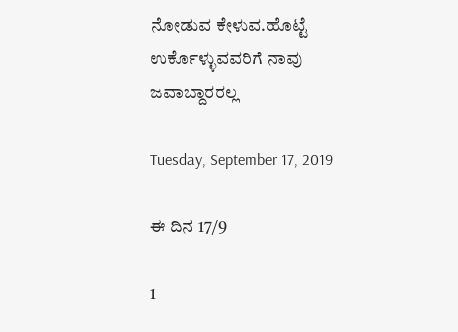ನೋಡುವ ಕೇಳುವ.ಹೊಟ್ಟೆ ಉರ್ಕೊಳ್ಳುವವರಿಗೆ ನಾವು ಜವಾಬ್ದಾರರಲ್ಲ

Tuesday, September 17, 2019

ಈ ದಿನ 17/9

1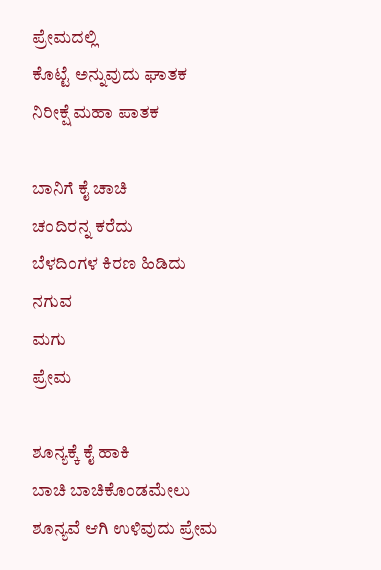ಪ್ರೇಮದಲ್ಲಿ
ಕೊಟ್ಟೆ ಅನ್ನುವುದು ಘಾತಕ
ನಿರೀಕ್ಷೆ ಮಹಾ ಪಾತಕ

ಬಾನಿಗೆ ಕೈ ಚಾಚಿ
ಚಂದಿರನ್ನ ಕರೆದು
ಬೆಳದಿಂಗಳ ಕಿರಣ ಹಿಡಿದು
ನಗುವ
ಮಗು
ಪ್ರೇಮ

ಶೂನ್ಯಕ್ಕೆ ಕೈ ಹಾಕಿ
ಬಾಚಿ ಬಾಚಿಕೊಂಡಮೇಲು
ಶೂನ್ಯವೆ ಆಗಿ ಉಳಿವುದು ಪ್ರೇಮ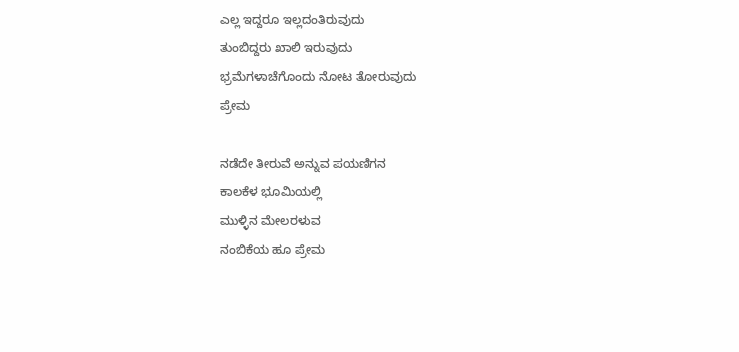ಎಲ್ಲ ಇದ್ದರೂ ಇಲ್ಲದಂತಿರುವುದು
ತುಂಬಿದ್ದರು ಖಾಲಿ ಇರುವುದು
ಭ್ರಮೆಗಳಾಚೆಗೊಂದು ನೋಟ ತೋರುವುದು
ಪ್ರೇಮ

ನಡೆದೇ ತೀರುವೆ ಅನ್ನುವ ಪಯಣಿಗನ
ಕಾಲಕೆಳ ಭೂಮಿಯಲ್ಲಿ
ಮುಳ್ಳಿನ ಮೇಲರಳುವ
ನಂಬಿಕೆಯ ಹೂ ಪ್ರೇಮ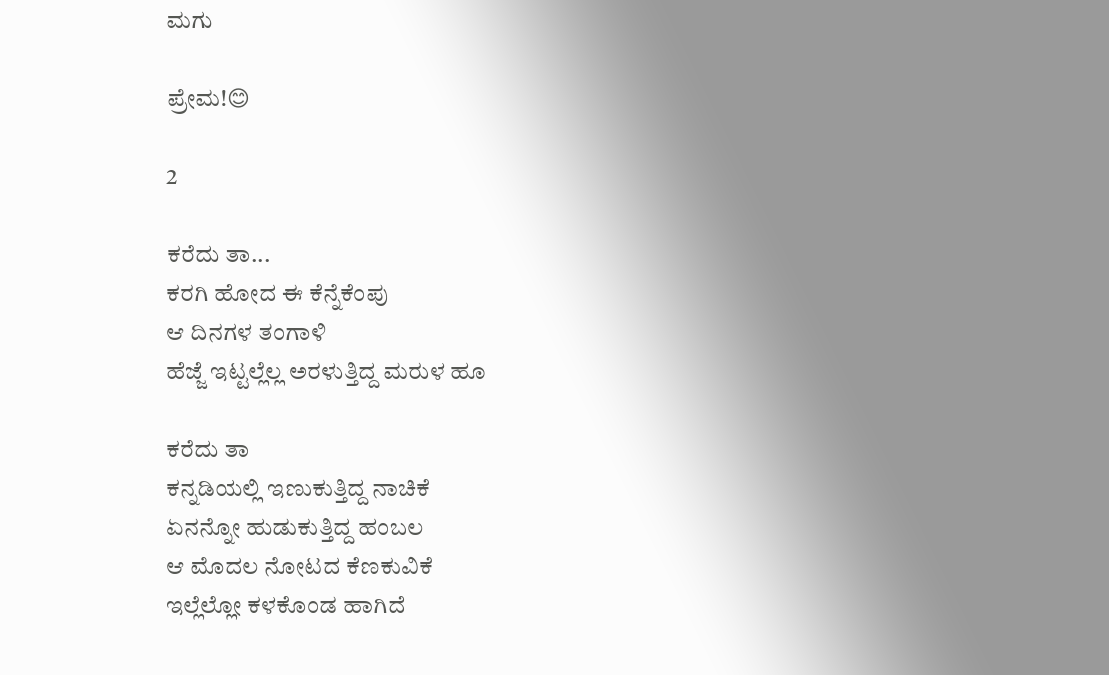ಮಗು

ಪ್ರೇಮ!😊

2

ಕರೆದು ತಾ...
ಕರಗಿ ಹೋದ ಈ ಕೆನ್ನೆಕೆಂಪು
ಆ ದಿನಗಳ ತಂಗಾಳಿ
ಹೆಜ್ಜೆ ಇಟ್ಟಲ್ಲೆಲ್ಲ ಅರಳುತ್ತಿದ್ದ ಮರುಳ ಹೂ

ಕರೆದು ತಾ
ಕನ್ನಡಿಯಲ್ಲಿ ಇಣುಕುತ್ತಿದ್ದ ನಾಚಿಕೆ
ಏನನ್ನೋ ಹುಡುಕುತ್ತಿದ್ದ ಹಂಬಲ
ಆ ಮೊದಲ ನೋಟದ ಕೆಣಕುವಿಕೆ
ಇಲ್ಲೆಲ್ಲೋ ಕಳಕೊಂಡ ಹಾಗಿದೆ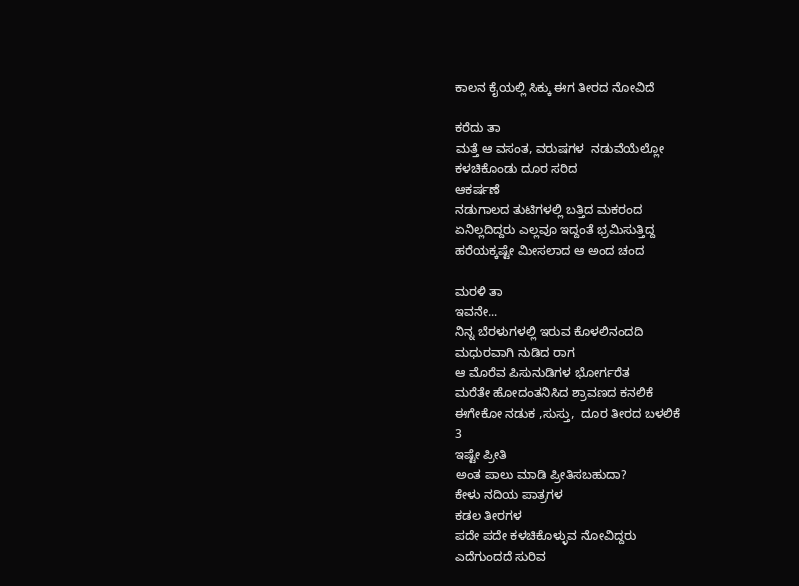ಕಾಲನ ಕೈಯಲ್ಲಿ ಸಿಕ್ಕು ಈಗ ತೀರದ ನೋವಿದೆ

ಕರೆದು ತಾ
ಮತ್ತೆ ಆ ವಸಂತ, ವರುಷಗಳ  ನಡುವೆಯೆಲ್ಲೋ
ಕಳಚಿಕೊಂಡು ದೂರ ಸರಿದ
ಆಕರ್ಷಣೆ
ನಡುಗಾಲದ ತುಟಿಗಳಲ್ಲಿ ಬತ್ತಿದ ಮಕರಂದ
ಏನಿಲ್ಲದಿದ್ದರು ಎಲ್ಲವೂ ಇದ್ದಂತೆ ಭ್ರಮಿಸುತ್ತಿದ್ದ
ಹರೆಯಕ್ಕಷ್ಟೇ ಮೀಸಲಾದ ಆ ಅಂದ ಚಂದ

ಮರಳಿ ತಾ
ಇವನೇ...
ನಿನ್ನ ಬೆರಳುಗಳಲ್ಲಿ ಇರುವ ಕೊಳಲಿನಂದದಿ
ಮಧುರವಾಗಿ ನುಡಿದ ರಾಗ
ಆ ಮೊರೆವ ಪಿಸುನುಡಿಗಳ ಭೋರ್ಗರೆತ
ಮರೆತೇ ಹೋದಂತನಿಸಿದ ಶ್ರಾವಣದ ಕನಲಿಕೆ
ಈಗೇಕೋ ನಡುಕ ,ಸುಸ್ತು,  ದೂರ ತೀರದ ಬಳಲಿಕೆ
3
ಇಷ್ಟೇ ಪ್ರೀತಿ
ಅಂತ ಪಾಲು ಮಾಡಿ ಪ್ರೀತಿಸಬಹುದಾ?
ಕೇಳು ನದಿಯ ಪಾತ್ರಗಳ
ಕಡಲ ತೀರಗಳ
ಪದೇ ಪದೇ ಕಳಚಿಕೊಳ್ಳುವ ನೋವಿದ್ದರು
ಎದೆಗುಂದದೆ ಸುರಿವ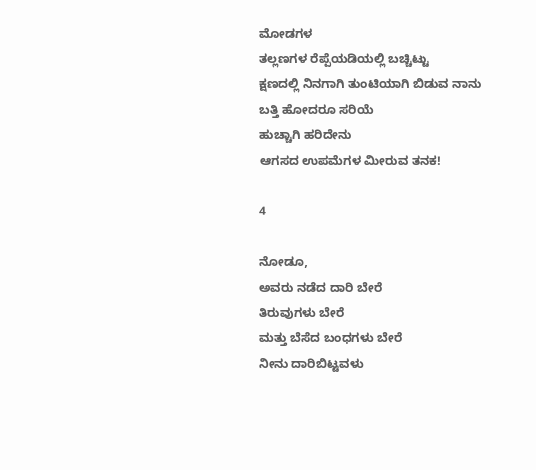ಮೋಡಗಳ
ತಲ್ಲಣಗಳ ರೆಪ್ಪೆಯಡಿಯಲ್ಲಿ ಬಚ್ಚಿಟ್ಟು
ಕ್ಷಣದಲ್ಲಿ ನಿನಗಾಗಿ ತುಂಟಿಯಾಗಿ ಬಿಡುವ ನಾನು
ಬತ್ತಿ ಹೋದರೂ ಸರಿಯೆ
ಹುಚ್ಚಾಗಿ ಹರಿದೇನು
ಆಗಸದ ಉಪಮೆಗಳ ಮೀರುವ ತನಕ!

4

ನೋಡೂ,
ಅವರು ನಡೆದ ದಾರಿ ಬೇರೆ
ತಿರುವುಗಳು ಬೇರೆ
ಮತ್ತು ಬೆಸೆದ ಬಂಧಗಳು ಬೇರೆ
ನೀನು ದಾರಿಬಿಟ್ಟವಳು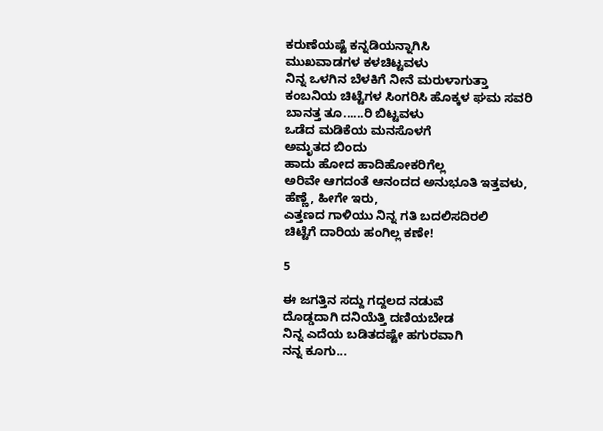ಕರುಣೆಯಷ್ಟೆ ಕನ್ನಡಿಯನ್ನಾಗಿಸಿ
ಮುಖವಾಡಗಳ ಕಳಚಿಟ್ಟವಳು
ನಿನ್ನ ಒಳಗಿನ ಬೆಳಕಿಗೆ ನೀನೆ ಮರುಳಾಗುತ್ತಾ
ಕಂಬನಿಯ ಚಿಟ್ಟೆಗಳ ಸಿಂಗರಿಸಿ ಹೊಕ್ಕಳ ಘಮ ಸವರಿ
ಬಾನತ್ತ ತೂ......ರಿ ಬಿಟ್ಟವಳು
ಒಡೆದ ಮಡಿಕೆಯ ಮನಸೊಳಗೆ
ಅಮೃತದ ಬಿಂದು
ಹಾದು ಹೋದ ಹಾದಿಹೋಕರಿಗೆಲ್ಲ
ಅರಿವೇ ಆಗದಂತೆ ಆನಂದದ ಅನುಭೂತಿ ಇತ್ತವಳು,
ಹೆಣ್ಣೆ, ಹೀಗೇ ಇರು,
ಎತ್ತಣದ ಗಾಳಿಯು ನಿನ್ನ ಗತಿ ಬದಲಿಸದಿರಲಿ
ಚಿಟ್ಟೆಗೆ ದಾರಿಯ ಹಂಗಿಲ್ಲ ಕಣೇ!

5

ಈ ಜಗತ್ತಿನ ಸದ್ದು ಗದ್ದಲದ ನಡುವೆ
ದೊಡ್ಡದಾಗಿ ದನಿಯೆತ್ತಿ ದಣಿಯಬೇಡ
ನಿನ್ನ ಎದೆಯ ಬಡಿತದಷ್ಟೇ ಹಗುರವಾಗಿ
ನನ್ನ ಕೂಗು...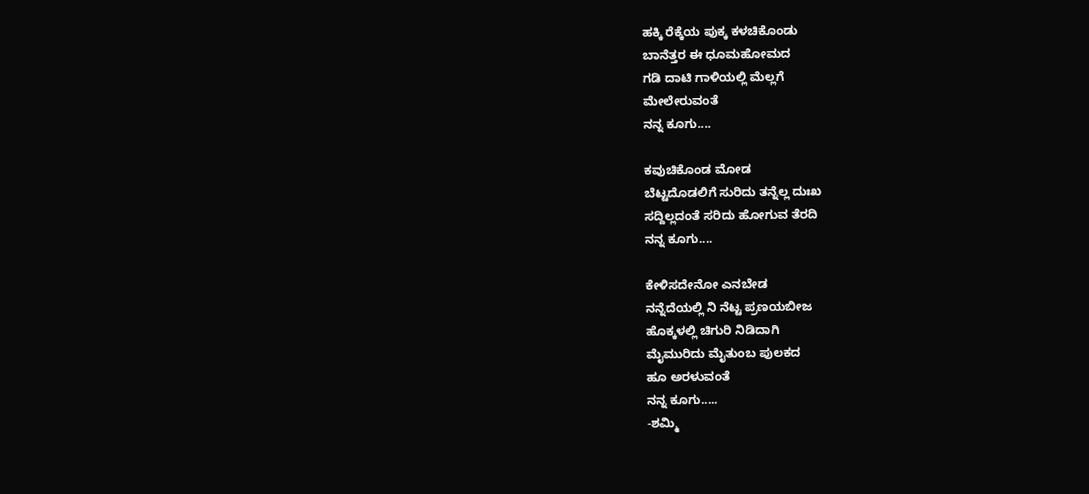ಹಕ್ಕಿ ರೆಕ್ಕೆಯ ಪುಕ್ಕ ಕಳಚಿಕೊಂಡು
ಬಾನೆತ್ತರ ಈ ಧೂಮಹೋಮದ
ಗಡಿ ದಾಟಿ ಗಾಳಿಯಲ್ಲಿ ಮೆಲ್ಲಗೆ
ಮೇಲೇರುವಂತೆ
ನನ್ನ ಕೂಗು....

ಕವುಚಿಕೊಂಡ ಮೋಡ
ಬೆಟ್ಟದೊಡಲಿಗೆ ಸುರಿದು ತನ್ನೆಲ್ಲ ದುಃಖ
ಸದ್ದಿಲ್ಲದಂತೆ ಸರಿದು ಹೋಗುವ ತೆರದಿ
ನನ್ನ ಕೂಗು....

ಕೇಳಿಸದೇನೋ ಎನಬೇಡ
ನನ್ನೆದೆಯಲ್ಲಿ ನಿ ನೆಟ್ಟ ಪ್ರಣಯಬೀಜ
ಹೊಕ್ಕಳಲ್ಲಿ ಚಿಗುರಿ ನಿಡಿದಾಗಿ
ಮೈಮುರಿದು ಮೈತುಂಬ ಪುಲಕದ
ಹೂ ಅರಳುವಂತೆ
ನನ್ನ ಕೂಗು.....
-ಶಮ್ಮಿ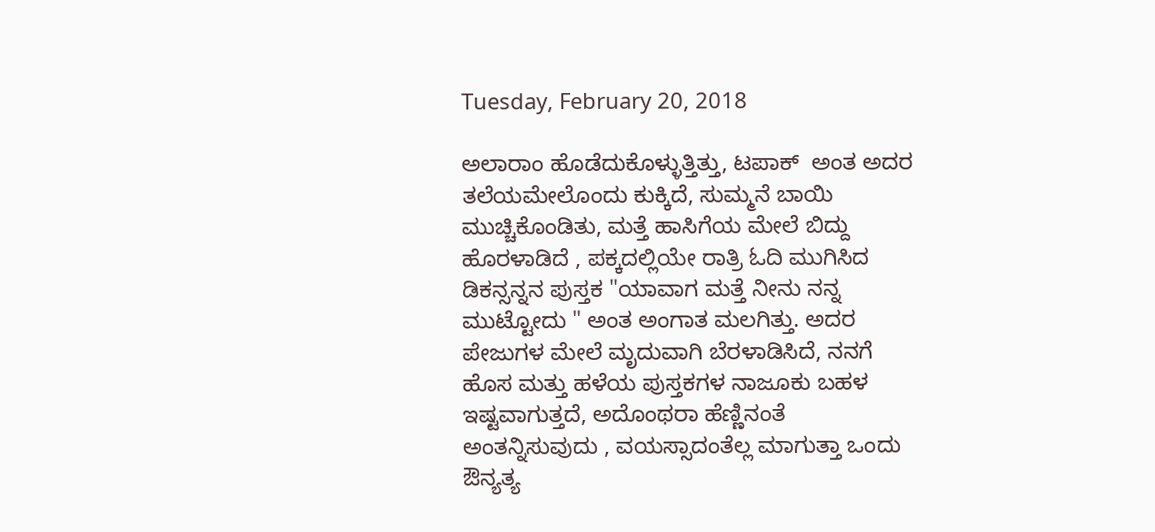Tuesday, February 20, 2018

ಅಲಾರಾಂ ಹೊಡೆದುಕೊಳ್ಳುತ್ತಿತ್ತು, ಟಪಾಕ್  ಅಂತ ಅದರ ತಲೆಯಮೇಲೊಂದು ಕುಕ್ಕಿದೆ, ಸುಮ್ಮನೆ ಬಾಯಿ ಮುಚ್ಚಿಕೊಂಡಿತು, ಮತ್ತೆ ಹಾಸಿಗೆಯ ಮೇಲೆ ಬಿದ್ದು ಹೊರಳಾಡಿದೆ , ಪಕ್ಕದಲ್ಲಿಯೇ ರಾತ್ರಿ ಓದಿ ಮುಗಿಸಿದ ಡಿಕನ್ಸನ್ನನ ಪುಸ್ತಕ "ಯಾವಾಗ ಮತ್ತೆ ನೀನು ನನ್ನ ಮುಟ್ಟೋದು " ಅಂತ ಅಂಗಾತ ಮಲಗಿತ್ತು. ಅದರ ಪೇಜುಗಳ ಮೇಲೆ ಮೃದುವಾಗಿ ಬೆರಳಾಡಿಸಿದೆ, ನನಗೆ ಹೊಸ ಮತ್ತು ಹಳೆಯ ಪುಸ್ತಕಗಳ ನಾಜೂಕು ಬಹಳ ಇಷ್ಟವಾಗುತ್ತದೆ, ಅದೊಂಥರಾ ಹೆಣ್ಣಿನಂತೆ ಅಂತನ್ನಿಸುವುದು , ವಯಸ್ಸಾದಂತೆಲ್ಲ ಮಾಗುತ್ತಾ ಒಂದು ಔನ್ಯತ್ಯ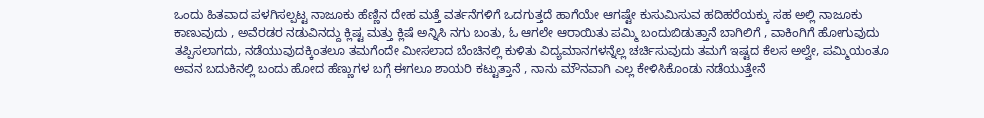ಒಂದು ಹಿತವಾದ ಪಳಗಿಸಲ್ಪಟ್ಟ ನಾಜೂಕು ಹೆಣ್ಣಿನ ದೇಹ ಮತ್ತೆ ವರ್ತನೆಗಳಿಗೆ ಒದಗುತ್ತದೆ ಹಾಗೆಯೇ ಆಗಷ್ಟೇ ಕುಸುಮಿಸುವ ಹದಿಹರೆಯಕ್ಕು ಸಹ ಅಲ್ಲಿ ನಾಜೂಕು ಕಾಣುವುದು , ಅವೆರಡರ ನಡುವಿನದ್ದು ಕ್ಲಿಷ್ಟ ಮತ್ತು ಕ್ಲಿಷೆ ಅನ್ನಿಸಿ ನಗು ಬಂತು, ಓ ಆಗಲೇ ಆರಾಯಿತು ಪಮ್ಮಿ ಬಂದುಬಿಡುತ್ತಾನೆ ಬಾಗಿಲಿಗೆ , ವಾಕಿಂಗಿಗೆ ಹೋಗುವುದು ತಪ್ಪಿಸಲಾಗದು, ನಡೆಯುವುದಕ್ಕಿಂತಲೂ ತಮಗೆಂದೇ ಮೀಸಲಾದ ಬೆಂಚಿನಲ್ಲಿ ಕುಳಿತು ವಿದ್ಯಮಾನಗಳನ್ನೆಲ್ಲ ಚರ್ಚಿಸುವುದು ತಮಗೆ ಇಷ್ಟದ ಕೆಲಸ ಅಲ್ವೇ, ಪಮ್ಮಿಯಂತೂ ಅವನ ಬದುಕಿನಲ್ಲಿ ಬಂದು ಹೋದ ಹೆಣ್ಣುಗಳ ಬಗ್ಗೆ ಈಗಲೂ ಶಾಯರಿ ಕಟ್ಟುತ್ತಾನೆ , ನಾನು ಮೌನವಾಗಿ ಎಲ್ಲ ಕೇಳಿಸಿಕೊಂಡು ನಡೆಯುತ್ತೇನೆ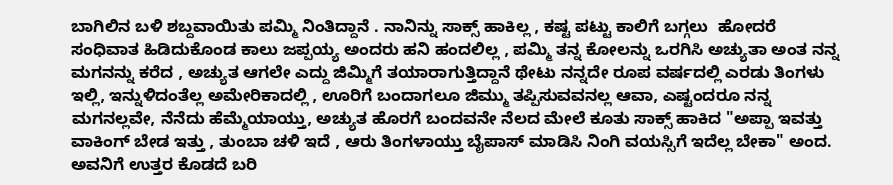ಬಾಗಿಲಿನ ಬಳಿ ಶಬ್ದವಾಯಿತು ಪಮ್ಮಿ ನಿಂತಿದ್ದಾನೆ . ನಾನಿನ್ನು ಸಾಕ್ಸ್ ಹಾಕಿಲ್ಲ , ಕಷ್ಟ ಪಟ್ಟು ಕಾಲಿಗೆ ಬಗ್ಗಲು  ಹೋದರೆ  ಸಂಧಿವಾತ ಹಿಡಿದುಕೊಂಡ ಕಾಲು ಜಪ್ಪಯ್ಯ ಅಂದರು ಹನಿ ಹಂದಲಿಲ್ಲ , ಪಮ್ಮಿ ತನ್ನ ಕೋಲನ್ನು ಒರಗಿಸಿ ಅಚ್ಯುತಾ ಅಂತ ನನ್ನ ಮಗನನ್ನು ಕರೆದ , ಅಚ್ಯುತ ಆಗಲೇ ಎದ್ದು ಜಿಮ್ಮಿಗೆ ತಯಾರಾಗುತ್ತಿದ್ದಾನೆ ಥೇಟು ನನ್ನದೇ ರೂಪ ವರ್ಷದಲ್ಲಿ ಎರಡು ತಿಂಗಳು ಇಲ್ಲಿ, ಇನ್ನುಳಿದಂತೆಲ್ಲ ಅಮೇರಿಕಾದಲ್ಲಿ , ಊರಿಗೆ ಬಂದಾಗಲೂ ಜಿಮ್ಮು ತಪ್ಪಿಸುವವನಲ್ಲ ಆವಾ, ಎಷ್ಟಂದರೂ ನನ್ನ ಮಗನಲ್ಲವೇ, ನೆನೆದು ಹೆಮ್ಮೆಯಾಯ್ತು, ಅಚ್ಯುತ ಹೊರಗೆ ಬಂದವನೇ ನೆಲದ ಮೇಲೆ ಕೂತು ಸಾಕ್ಸ್ ಹಾಕಿದ "ಅಪ್ಪಾ ಇವತ್ತು ವಾಕಿಂಗ್ ಬೇಡ ಇತ್ತು , ತುಂಬಾ ಚಳಿ ಇದೆ , ಆರು ತಿಂಗಳಾಯ್ತು ಬೈಪಾಸ್ ಮಾಡಿಸಿ ನಿಂಗಿ ವಯಸ್ಸಿಗೆ ಇದೆಲ್ಲ ಬೇಕಾ" ಅಂದ. ಅವನಿಗೆ ಉತ್ತರ ಕೊಡದೆ ಬರಿ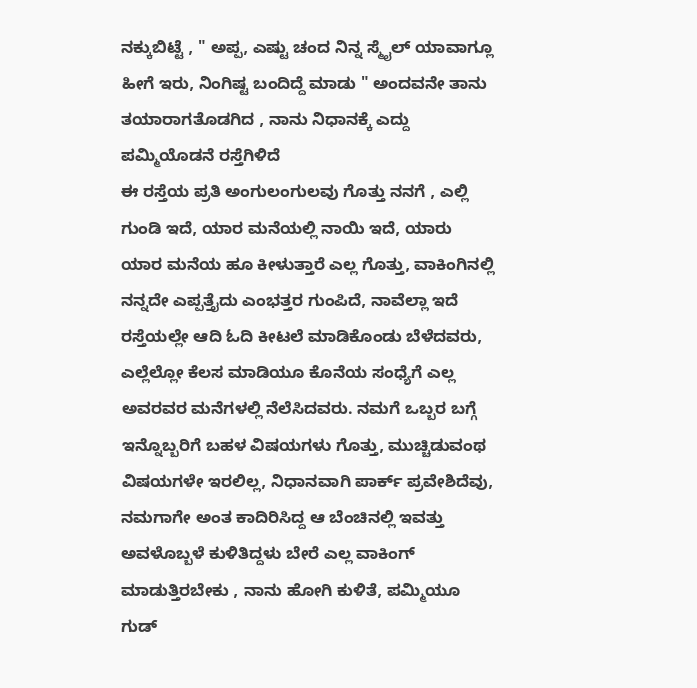ನಕ್ಕುಬಿಟ್ಟೆ , " ಅಪ್ಪ, ಎಷ್ಟು ಚಂದ ನಿನ್ನ ಸ್ಮೈಲ್ ಯಾವಾಗ್ಲೂ ಹೀಗೆ ಇರು, ನಿಂಗಿಷ್ಟ ಬಂದಿದ್ದೆ ಮಾಡು " ಅಂದವನೇ ತಾನು ತಯಾರಾಗತೊಡಗಿದ , ನಾನು ನಿಧಾನಕ್ಕೆ ಎದ್ದು ಪಮ್ಮಿಯೊಡನೆ ರಸ್ತೆಗಿಳಿದೆ
ಈ ರಸ್ತೆಯ ಪ್ರತಿ ಅಂಗುಲಂಗುಲವು ಗೊತ್ತು ನನಗೆ , ಎಲ್ಲಿ ಗುಂಡಿ ಇದೆ, ಯಾರ ಮನೆಯಲ್ಲಿ ನಾಯಿ ಇದೆ, ಯಾರು ಯಾರ ಮನೆಯ ಹೂ ಕೀಳುತ್ತಾರೆ ಎಲ್ಲ ಗೊತ್ತು, ವಾಕಿಂಗಿನಲ್ಲಿ ನನ್ನದೇ ಎಪ್ಪತ್ತೈದು ಎಂಭತ್ತರ ಗುಂಪಿದೆ, ನಾವೆಲ್ಲಾ ಇದೆ ರಸ್ತೆಯಲ್ಲೇ ಆದಿ ಓದಿ ಕೀಟಲೆ ಮಾಡಿಕೊಂಡು ಬೆಳೆದವರು, ಎಲ್ಲೆಲ್ಲೋ ಕೆಲಸ ಮಾಡಿಯೂ ಕೊನೆಯ ಸಂಧ್ಯೆಗೆ ಎಲ್ಲ ಅವರವರ ಮನೆಗಳಲ್ಲಿ ನೆಲೆಸಿದವರು. ನಮಗೆ ಒಬ್ಬರ ಬಗ್ಗೆ ಇನ್ನೊಬ್ಬರಿಗೆ ಬಹಳ ವಿಷಯಗಳು ಗೊತ್ತು, ಮುಚ್ಚಿಡುವಂಥ ವಿಷಯಗಳೇ ಇರಲಿಲ್ಲ, ನಿಧಾನವಾಗಿ ಪಾರ್ಕ್ ಪ್ರವೇಶಿದೆವು, ನಮಗಾಗೇ ಅಂತ ಕಾದಿರಿಸಿದ್ದ ಆ ಬೆಂಚಿನಲ್ಲಿ ಇವತ್ತು ಅವಳೊಬ್ಬಳೆ ಕುಳಿತಿದ್ದಳು ಬೇರೆ ಎಲ್ಲ ವಾಕಿಂಗ್ ಮಾಡುತ್ತಿರಬೇಕು , ನಾನು ಹೋಗಿ ಕುಳಿತೆ, ಪಮ್ಮಿಯೂ ಗುಡ್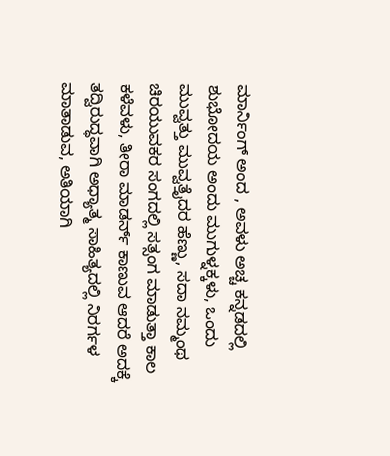ಮಾರ್ನಿಂಗ್ ಅಂದ , ಅವಳು ಅಚ್ಚ ಕನ್ನಡದಲ್ಲಿ ಶುಭೋದಯ ಅಂದು ಮುಗುಳ್ನಕ್ಕಳು, ಒಂದು ಮುವ್ವತ್ತು ಮುವ್ವತ್ತೈದರ ಹೆಣ್ಣು, ಸದಾ ನಮ್ಮಂಥ ಚಿರಯುವಕರ ಸಂಗದಲ್ಲಿ ಸತ್ಸಂಗ ಮಾಡುತ್ತಾ ಕಾಲ ಕಳೆವಳು, ತೀರಾ ಮಾಡರ್ನ್ ಕಾಣುವ ಆದರೆ ಅದಕ್ಕೆ ತದ್ವಿರುದ್ಧವಾಗಿ ಅಧ್ಯಾತ್ಮ ಸಾಹಿತ್ಯದಲ್ಲಿ ನಿರರ್ಗಳ ಮಾತಾಡುವ, ಅತಿಯಾಗಿ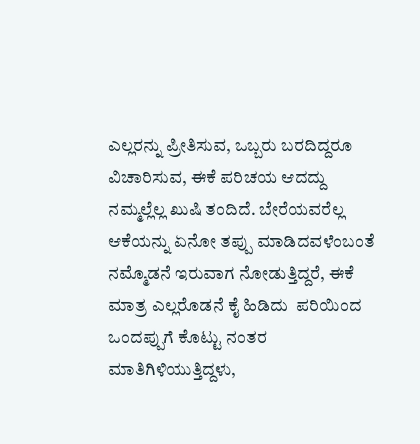ಎಲ್ಲರನ್ನು ಪ್ರೀತಿಸುವ, ಒಬ್ಬರು ಬರದಿದ್ದರೂ ವಿಚಾರಿಸುವ, ಈಕೆ ಪರಿಚಯ ಆದದ್ದು ನಮ್ಮಲ್ಲೆಲ್ಲ ಖುಷಿ ತಂದಿದೆ. ಬೇರೆಯವರೆಲ್ಲ ಆಕೆಯನ್ನು ಏನೋ ತಪ್ಪು ಮಾಡಿದವಳೆಂಬಂತೆ ನಮ್ಮೊಡನೆ ಇರುವಾಗ ನೋಡುತ್ತಿದ್ದರೆ, ಈಕೆ ಮಾತ್ರ ಎಲ್ಲರೊಡನೆ ಕೈ ಹಿಡಿದು  ಪರಿಯಿಂದ ಒಂದಪ್ಪುಗೆ ಕೊಟ್ಟು ನಂತರ ಮಾತಿಗಿಳಿಯುತ್ತಿದ್ದಳು,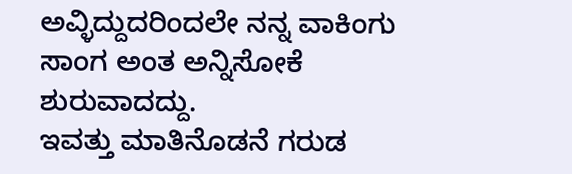ಅವ್ಳಿದ್ದುದರಿಂದಲೇ ನನ್ನ ವಾಕಿಂಗು ಸಾಂಗ ಅಂತ ಅನ್ನಿಸೋಕೆ ಶುರುವಾದದ್ದು.
ಇವತ್ತು ಮಾತಿನೊಡನೆ ಗರುಡ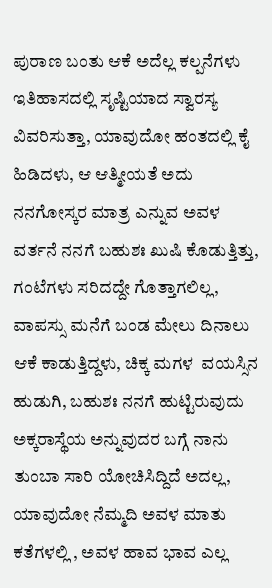ಪುರಾಣ ಬಂತು ಆಕೆ ಅದೆಲ್ಲ ಕಲ್ಪನೆಗಳು ಇತಿಹಾಸದಲ್ಲಿ ಸೃಷ್ಟಿಯಾದ ಸ್ವಾರಸ್ಯ ವಿವರಿಸುತ್ತಾ, ಯಾವುದೋ ಹಂತದಲ್ಲಿ ಕೈ ಹಿಡಿದಳು, ಆ ಆತ್ಮೀಯತೆ ಅದು ನನಗೋಸ್ಕರ ಮಾತ್ರ ಎನ್ನುವ ಅವಳ ವರ್ತನೆ ನನಗೆ ಬಹುಶಃ ಖುಷಿ ಕೊಡುತ್ತಿತ್ತು, ಗಂಟೆಗಳು ಸರಿದದ್ದೇ ಗೊತ್ತಾಗಲಿಲ್ಲ, ವಾಪಸ್ಸು ಮನೆಗೆ ಬಂಡ ಮೇಲು ದಿನಾಲು ಆಕೆ ಕಾಡುತ್ತಿದ್ದಳು, ಚಿಕ್ಕ ಮಗಳ  ವಯಸ್ಸಿನ ಹುಡುಗಿ, ಬಹುಶಃ ನನಗೆ ಹುಟ್ಟಿರುವುದು ಅಕ್ಕರಾಸ್ಥೆಯ ಅನ್ನುವುದರ ಬಗ್ಗೆ ನಾನು ತುಂಬಾ ಸಾರಿ ಯೋಚಿಸಿದ್ದಿದೆ ಅದಲ್ಲ, ಯಾವುದೋ ನೆಮ್ಮದಿ ಅವಳ ಮಾತು ಕತೆಗಳಲ್ಲಿ , ಅವಳ ಹಾವ ಭಾವ ಎಲ್ಲ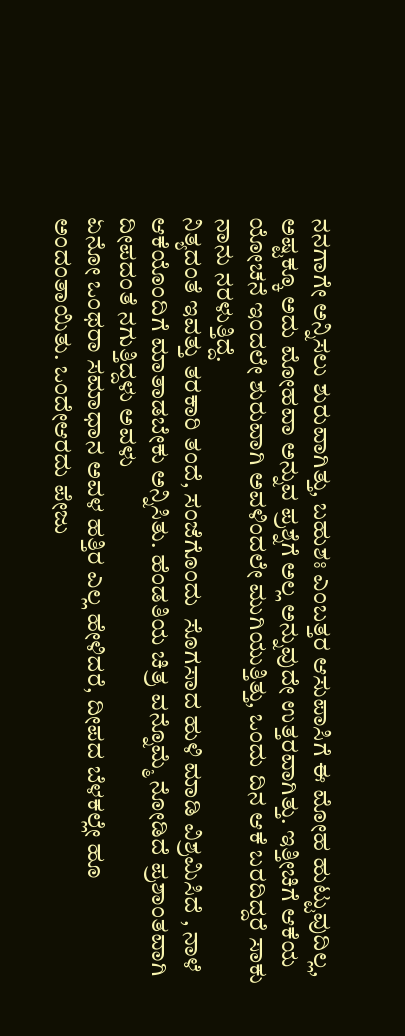ನನಗಾಗೇ ಅನ್ನಿಸಲು ಶುರುವಾಗಿತ್ತು, ಬಹುಶಃ ಎಂಬತ್ತರ ಆಸುಪಾಸಿಗೆ ಈ ಮೋಹ ಹುಟ್ಟುವುದಿಲ್ಲ, ಅಷ್ಟಕ್ಕೂ ಅದು ಮೋಹವಾ ಅನ್ನುವ ಪ್ರಶ್ನೆಗೆ ಅಲ್ಲ ಅನ್ನುವುದೇ ಉತ್ತರವಾಗಿತ್ತು. ಇತ್ತೀಚಿಗೆ ಆಕೆಯ ಯೋಚನೆ ಇಂದಲೇ ಶುರುವಾಗಿ ಅವಳಿಂದಲೇ ಮುಗಿಯುತ್ತಿತ್ತು, ಒಂದು ದಿನ ಆಕೆ ಬರದಿದ್ದರೆ ಸಾಕು ನಾನು ನರಳುತ್ತಿದ್ದೆ.
ನಿತ್ಯದಂತೆ ಇವತ್ತು ತರಕಾರಿ ತಂದೆ, ಸಂಜೆಗೊಂದು  ಸೊಗಸಾದ ಹುಳಿ ಮಾಡಿ ವಿಶ್ರಮಿಸಿದೆ , ನಾಳೆ ಆಕೆಯೊಂದಿಗೆ ಮಾತಾಡಬೇಕು ಅನ್ನಿಸಿತು. ಹೆಂಡತಿಯ ಚಿತ್ರ ವನ್ನೊಮ್ಮೆ ನೋಡಿದೆ ಪ್ರಶಾಂತವಾಗಿ ದೀಪದಂತೆ ನಗುತ್ತಿದ್ದಳು ಅವಳು
ಏನೋ ಒಂಥರಾ ಸಮಾಧಾನ ಅವಳ ಹತ್ತಿರ ಎಲ್ಲ ಹೇಳಿದರೆ, ದೀಪದ ಬೆಳಕಲ್ಲೇ ಹೂ ಅಂದಂತಾಯಿತು. ಒಂದೇಆರದು ಪೇಜು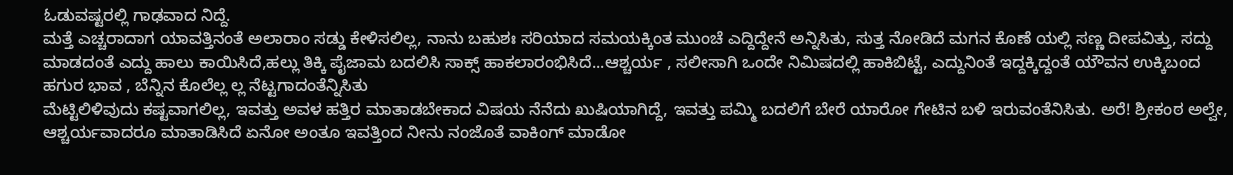ಓಡುವಷ್ಟರಲ್ಲಿ ಗಾಢವಾದ ನಿದ್ದೆ.
ಮತ್ತೆ ಎಚ್ಚರಾದಾಗ ಯಾವತ್ತಿನಂತೆ ಅಲಾರಾಂ ಸಡ್ಡು ಕೇಳಿಸಲಿಲ್ಲ, ನಾನು ಬಹುಶಃ ಸರಿಯಾದ ಸಮಯಕ್ಕಿಂತ ಮುಂಚೆ ಎದ್ದಿದ್ದೇನೆ ಅನ್ನಿಸಿತು, ಸುತ್ತ ನೋಡಿದೆ ಮಗನ ಕೊಣೆ ಯಲ್ಲಿ ಸಣ್ಣ ದೀಪವಿತ್ತು, ಸದ್ದು  ಮಾಡದಂತೆ ಎದ್ದು ಹಾಲು ಕಾಯಿಸಿದೆ,ಹಲ್ಲು ತಿಕ್ಕಿ ಪೈಜಾಮ ಬದಲಿಸಿ ಸಾಕ್ಸ್ ಹಾಕಲಾರಂಭಿಸಿದೆ...ಆಶ್ಚರ್ಯ , ಸಲೀಸಾಗಿ ಒಂದೇ ನಿಮಿಷದಲ್ಲಿ ಹಾಕಿಬಿಟ್ಟೆ, ಎದ್ದುನಿಂತೆ ಇದ್ದಕ್ಕಿದ್ದಂತೆ ಯೌವನ ಉಕ್ಕಿಬಂದ  ಹಗುರ ಭಾವ , ಬೆನ್ನಿನ ಕೊಲೆಲ್ಲ ಲ್ಲ ನೆಟ್ಟಗಾದಂತೆನ್ನಿಸಿತು
ಮೆಟ್ಟಿಲಿಳಿವುದು ಕಷ್ಟವಾಗಲಿಲ್ಲ, ಇವತ್ತು ಅವಳ ಹತ್ತಿರ ಮಾತಾಡಬೇಕಾದ ವಿಷಯ ನೆನೆದು ಖುಷಿಯಾಗಿದ್ದೆ, ಇವತ್ತು ಪಮ್ಮಿ ಬದಲಿಗೆ ಬೇರೆ ಯಾರೋ ಗೇಟಿನ ಬಳಿ ಇರುವಂತೆನಿಸಿತು. ಅರೆ! ಶ್ರೀಕಂಠ ಅಲ್ವೇ, ಆಶ್ಚರ್ಯವಾದರೂ ಮಾತಾಡಿಸಿದೆ ಏನೋ ಅಂತೂ ಇವತ್ತಿಂದ ನೀನು ನಂಜೊತೆ ವಾಕಿಂಗ್ ಮಾಡೋ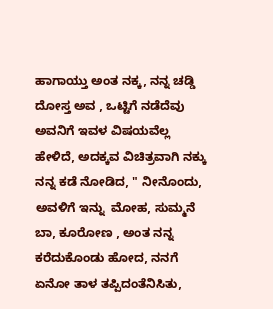ಹಾಗಾಯ್ತು ಅಂತ ನಕ್ಕ, ನನ್ನ ಚಡ್ಡಿ ದೋಸ್ತ ಅವ , ಒಟ್ಟಿಗೆ ನಡೆದೆವು ಅವನಿಗೆ ಇವಳ ವಿಷಯವೆಲ್ಲ ಹೇಳಿದೆ, ಅದಕ್ಕವ ವಿಚಿತ್ರವಾಗಿ ನಕ್ಕು ನನ್ನ ಕಡೆ ನೋಡಿದ, " ನೀನೊಂದು, ಅವಳಿಗೆ ಇನ್ನು  ಮೋಹ, ಸುಮ್ಮನೆ ಬಾ, ಕೂರೋಣ , ಅಂತ ನನ್ನ ಕರೆದುಕೊಂಡು ಹೋದ, ನನಗೆ ಏನೋ ತಾಳ ತಪ್ಪಿದಂತೆನಿಸಿತು,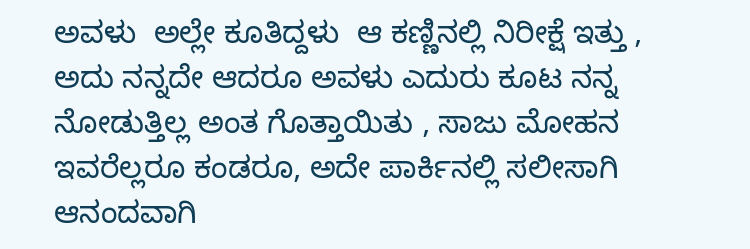ಅವಳು  ಅಲ್ಲೇ ಕೂತಿದ್ದಳು  ಆ ಕಣ್ಣಿನಲ್ಲಿ ನಿರೀಕ್ಷೆ ಇತ್ತು , ಅದು ನನ್ನದೇ ಆದರೂ ಅವಳು ಎದುರು ಕೂಟ ನನ್ನ ನೋಡುತ್ತಿಲ್ಲ ಅಂತ ಗೊತ್ತಾಯಿತು , ಸಾಜು ಮೋಹನ ಇವರೆಲ್ಲರೂ ಕಂಡರೂ, ಅದೇ ಪಾರ್ಕಿನಲ್ಲಿ ಸಲೀಸಾಗಿ ಆನಂದವಾಗಿ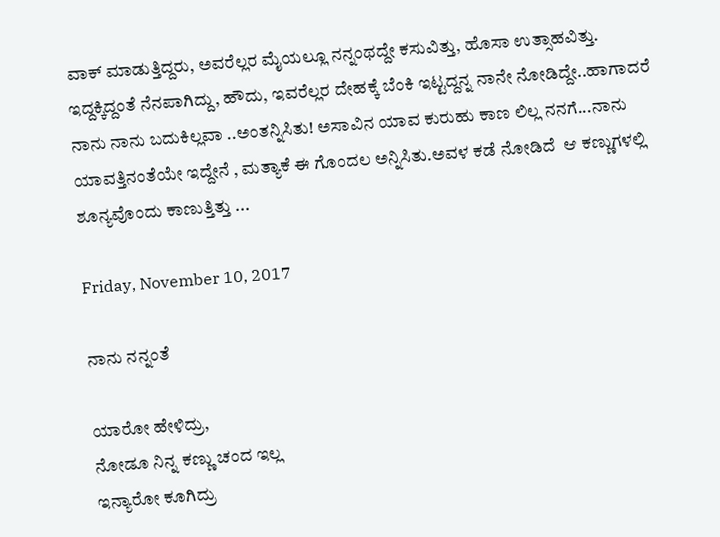ವಾಕ್ ಮಾಡುತ್ತಿದ್ದರು, ಅವರೆಲ್ಲರ ಮೈಯಲ್ಲೂ ನನ್ನಂಥದ್ದೇ ಕಸುವಿತ್ತು, ಹೊಸಾ ಉತ್ಸಾಹವಿತ್ತು. ಇದ್ದಕ್ಕಿದ್ದಂತೆ ನೆನಪಾಗಿದ್ದು, ಹೌದು, ಇವರೆಲ್ಲರ ದೇಹಕ್ಕೆ ಬೆಂಕಿ ಇಟ್ಟದ್ದನ್ನ ನಾನೇ ನೋಡಿದ್ದೇ..ಹಾಗಾದರೆ ನಾನು ನಾನು ಬದುಕಿಲ್ಲವಾ ..ಅಂತನ್ನಿಸಿತು! ಅಸಾವಿನ ಯಾವ ಕುರುಹು ಕಾಣ ಲಿಲ್ಲ ನನಗೆ...ನಾನು ಯಾವತ್ತಿನಂತೆಯೇ ಇದ್ದೇನೆ , ಮತ್ಯಾಕೆ ಈ ಗೊಂದಲ ಅನ್ನಿಸಿತು.ಅವಳ ಕಡೆ ನೋಡಿದೆ  ಆ ಕಣ್ಣುಗಳಲ್ಲಿ ಶೂನ್ಯವೊಂದು ಕಾಣುತ್ತಿತ್ತು ...

Friday, November 10, 2017

ನಾನು ನನ್ನಂತೆ

ಯಾರೋ ಹೇಳಿದ್ರು,
ನೋಡೂ ನಿನ್ನ ಕಣ್ಣು ಚಂದ ಇಲ್ಲ
ಇನ್ಯಾರೋ ಕೂಗಿದ್ರು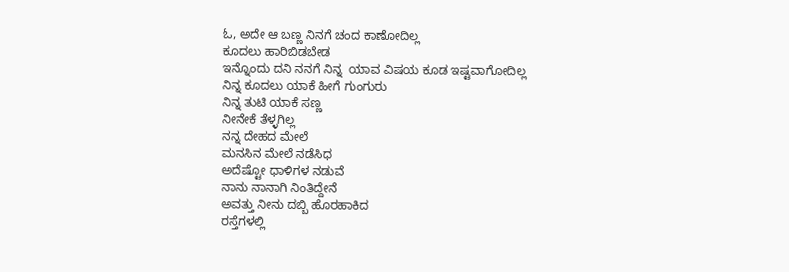ಓ, ಅದೇ ಆ ಬಣ್ಣ ನಿನಗೆ ಚಂದ ಕಾಣೋದಿಲ್ಲ
ಕೂದಲು ಹಾರಿಬಿಡಬೇಡ
ಇನ್ನೊಂದು ದನಿ ನನಗೆ ನಿನ್ನ  ಯಾವ ವಿಷಯ ಕೂಡ ಇಷ್ಟವಾಗೋದಿಲ್ಲ
ನಿನ್ನ ಕೂದಲು ಯಾಕೆ ಹೀಗೆ ಗುಂಗುರು
ನಿನ್ನ ತುಟಿ ಯಾಕೆ ಸಣ್ಣ
ನೀನೇಕೆ ತೆಳ್ಳಗಿಲ್ಲ
ನನ್ನ ದೇಹದ ಮೇಲೆ
ಮನಸಿನ ಮೇಲೆ ನಡೆಸಿಧ
ಅದೆಷ್ಟೋ ಧಾಳಿಗಳ ನಡುವೆ
ನಾನು ನಾನಾಗಿ ನಿಂತಿದ್ದೇನೆ
ಅವತ್ತು ನೀನು ದಬ್ಬಿ ಹೊರಹಾಕಿದ
ರಸ್ತೆಗಳಲ್ಲಿ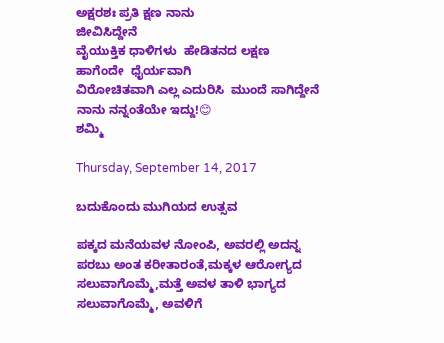ಅಕ್ಷರಶಃ ಪ್ರತಿ ಕ್ಷಣ ನಾನು
ಜೀವಿಸಿದ್ದೇನೆ
ವೈಯುಕ್ತಿಕ ಧಾಳಿಗಳು  ಹೇಡಿತನದ ಲಕ್ಷಣ
ಹಾಗೆಂದೇ  ಧೈರ್ಯವಾಗಿ
ವಿರೋಚಿತವಾಗಿ ಎಲ್ಲ ಎದುರಿಸಿ  ಮುಂದೆ ಸಾಗಿದ್ದೇನೆ
ನಾನು ನನ್ನಂತೆಯೇ ಇದ್ದು!😊
ಶಮ್ಮಿ

Thursday, September 14, 2017

ಬದುಕೊಂದು ಮುಗಿಯದ ಉತ್ಸವ

ಪಕ್ಕದ ಮನೆಯವಳ ನೋಂಪಿ, ಅವರಲ್ಲಿ ಅದನ್ನ ಪರಬು ಅಂತ ಕರೀತಾರಂತೆ,ಮಕ್ಕಳ ಆರೋಗ್ಯದ ಸಲುವಾಗೊಮ್ಮೆ,ಮತ್ತೆ ಅವಳ ತಾಳಿ ಭಾಗ್ಯದ ಸಲುವಾಗೊಮ್ಮೆ, ಅವಳಿಗೆ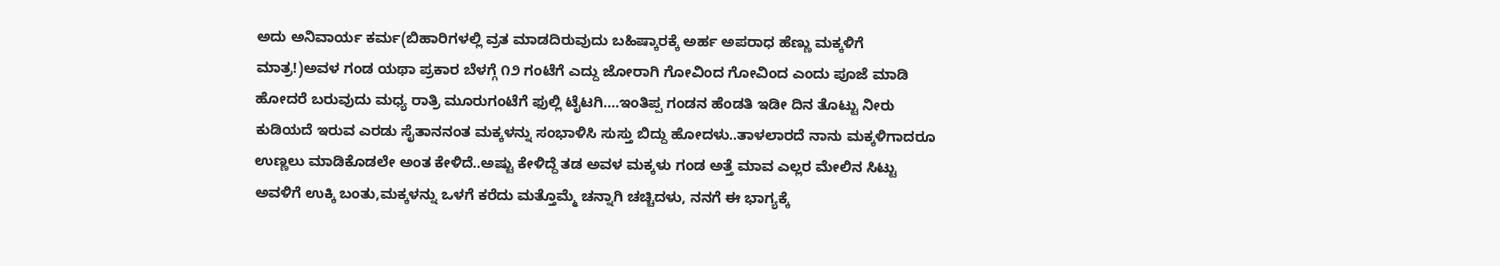ಅದು ಅನಿವಾರ್ಯ ಕರ್ಮ(ಬಿಹಾರಿಗಳಲ್ಲಿ ವ್ರತ ಮಾಡದಿರುವುದು ಬಹಿಷ್ಕಾರಕ್ಕೆ ಅರ್ಹ ಅಪರಾಧ ಹೆಣ್ಣು ಮಕ್ಕಳಿಗೆ ಮಾತ್ರ!)ಅವಳ ಗಂಡ ಯಥಾ ಪ್ರಕಾರ ಬೆಳಗ್ಗೆ ೧೨ ಗಂಟೆಗೆ ಎದ್ದು ಜೋರಾಗಿ ಗೋವಿಂದ ಗೋವಿಂದ ಎಂದು ಪೂಜೆ ಮಾಡಿ ಹೋದರೆ ಬರುವುದು ಮಧ್ಯ ರಾತ್ರಿ ಮೂರುಗಂಟೆಗೆ ಫುಲ್ಲಿ ಟೈಟಗಿ....ಇಂತಿಪ್ಪ ಗಂಡನ ಹೆಂಡತಿ ಇಡೀ ದಿನ ತೊಟ್ಟು ನೀರು ಕುಡಿಯದೆ ಇರುವ ಎರಡು ಸೈತಾನನಂತ ಮಕ್ಕಳನ್ನು ಸಂಭಾಳಿಸಿ ಸುಸ್ತು ಬಿದ್ದು ಹೋದಳು..ತಾಳಲಾರದೆ ನಾನು ಮಕ್ಕಳಿಗಾದರೂ ಉಣ್ಣಲು ಮಾಡಿಕೊಡಲೇ ಅಂತ ಕೇಳಿದೆ..ಅಷ್ಟು ಕೇಳಿದ್ದೆ ತಡ ಅವಳ ಮಕ್ಕಳು ಗಂಡ ಅತ್ತೆ ಮಾವ ಎಲ್ಲರ ಮೇಲಿನ ಸಿಟ್ಟು ಅವಳಿಗೆ ಉಕ್ಕಿ ಬಂತು,ಮಕ್ಕಳನ್ನು ಒಳಗೆ ಕರೆದು ಮತ್ತೊಮ್ಮೆ ಚನ್ನಾಗಿ ಚಚ್ಚಿದಳು, ನನಗೆ ಈ ಭಾಗ್ಯಕ್ಕೆ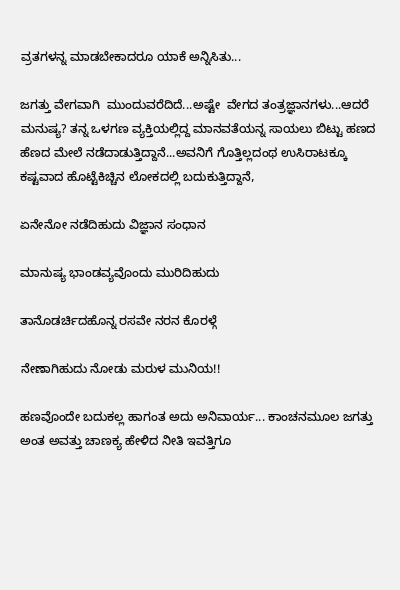ವ್ರತಗಳನ್ನ ಮಾಡಬೇಕಾದರೂ ಯಾಕೆ ಅನ್ನಿಸಿತು...

ಜಗತ್ತು ವೇಗವಾಗಿ  ಮುಂದುವರೆದಿದೆ...ಅಷ್ಟೇ  ವೇಗದ ತಂತ್ರಜ್ಞಾನಗಳು...ಆದರೆ ಮನುಷ್ಯ? ತನ್ನ ಒಳಗಣ ವ್ಯಕ್ತಿಯಲ್ಲಿದ್ದ ಮಾನವತೆಯನ್ನ ಸಾಯಲು ಬಿಟ್ಟು ಹಣದ ಹೆಣದ ಮೇಲೆ ನಡೆದಾಡುತ್ತಿದ್ದಾನೆ...ಅವನಿಗೆ ಗೊತ್ತಿಲ್ಲದಂಥ ಉಸಿರಾಟಕ್ಕೂ ಕಷ್ಟವಾದ ಹೊಟ್ಟೆಕಿಚ್ಚಿನ ಲೋಕದಲ್ಲಿ ಬದುಕುತ್ತಿದ್ದಾನೆ,

ಏನೇನೋ ನಡೆದಿಹುದು ವಿಜ್ಞಾನ ಸಂಧಾನ

ಮಾನುಷ್ಯ ಭಾಂಡವ್ಯವೊಂದು ಮುರಿದಿಹುದು

ತಾನೊಡರ್ಚಿದಹೊನ್ನ ರಸವೇ ನರನ ಕೊರಳ್ಗೆ

ನೇಣಾಗಿಹುದು ನೋಡು ಮರುಳ ಮುನಿಯ!!

ಹಣವೊಂದೇ ಬದುಕಲ್ಲ ಹಾಗಂತ ಅದು ಅನಿವಾರ್ಯ... ಕಾಂಚನಮೂಲ ಜಗತ್ತು ಅಂತ ಅವತ್ತು ಚಾಣಕ್ಯ ಹೇಳಿದ ನೀತಿ ಇವತ್ತಿಗೂ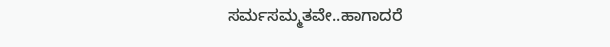ಸರ್ಮಸಮ್ಮತವೇ..ಹಾಗಾದರೆ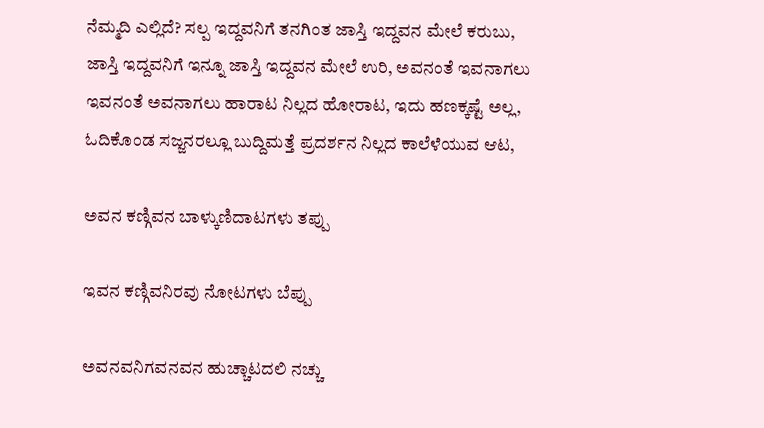ನೆಮ್ಮದಿ ಎಲ್ಲಿದೆ? ಸಲ್ಪ ಇದ್ದವನಿಗೆ ತನಗಿಂತ ಜಾಸ್ತಿ ಇದ್ದವನ ಮೇಲೆ ಕರುಬು, ಜಾಸ್ತಿ ಇದ್ದವನಿಗೆ ಇನ್ನೂ ಜಾಸ್ತಿ ಇದ್ದವನ ಮೇಲೆ ಉರಿ, ಅವನಂತೆ ಇವನಾಗಲು ಇವನಂತೆ ಅವನಾಗಲು ಹಾರಾಟ ನಿಲ್ಲದ ಹೋರಾಟ, ಇದು ಹಣಕ್ಕಷ್ಟೆ ಅಲ್ಲ, ಓದಿಕೊಂಡ ಸಜ್ಜನರಲ್ಲೂ ಬುದ್ದಿಮತ್ತೆ ಪ್ರದರ್ಶನ ನಿಲ್ಲದ ಕಾಲೆಳೆಯುವ ಆಟ,

ಅವನ ಕಣ್ಗಿವನ ಬಾಳ್ಕುಣಿದಾಟಗಳು ತಪ್ಪು

ಇವನ ಕಣ್ಗಿವನಿರವು ನೋಟಗಳು ಬೆಪ್ಪು

ಅವನವನಿಗವನವನ ಹುಚ್ಚಾಟದಲಿ ನಚ್ಚು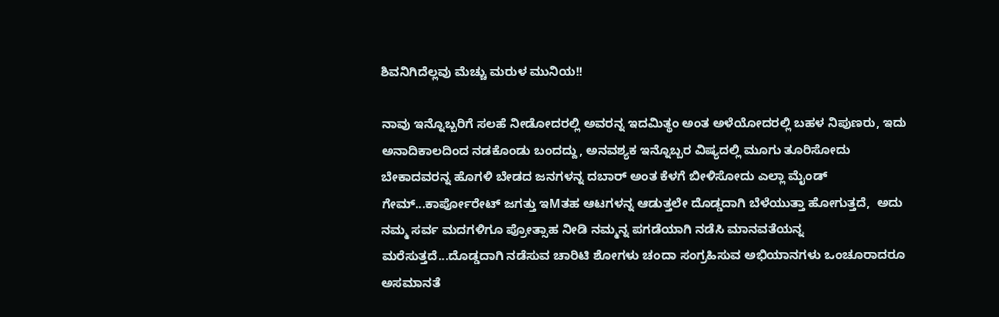ಶಿವನಿಗಿದೆಲ್ಲವು ಮೆಚ್ಚು ಮರುಳ ಮುನಿಯ!!

ನಾವು ಇನ್ನೊಬ್ಬರಿಗೆ ಸಲಹೆ ನೀಡೋದರಲ್ಲಿ ಅವರನ್ನ ಇದಮಿತ್ಥಂ ಅಂತ ಅಳೆಯೋದರಲ್ಲಿ ಬಹಳ ನಿಪುಣರು, ಇದು ಅನಾದಿಕಾಲದಿಂದ ನಡಕೊಂಡು ಬಂದದ್ದು, ಅನವಶ್ಯಕ ಇನ್ನೊಬ್ಬರ ವಿಷ್ಯದಲ್ಲಿ ಮೂಗು ತೂರಿಸೋದು ಬೇಕಾದವರನ್ನ ಹೊಗಳಿ ಬೇಡದ ಜನಗಳನ್ನ ದಬಾರ್ ಅಂತ ಕೆಳಗೆ ಬೀಳಿಸೋದು ಎಲ್ಲಾ ಮೈಂಡ್ ಗೇಮ್...ಕಾರ್ಪೋರೇಟ್ ಜಗತ್ತು ಇMತಹ ಆಟಗಳನ್ನ ಆಡುತ್ತಲೇ ದೊಡ್ಡದಾಗಿ ಬೆಳೆಯುತ್ತಾ ಹೋಗುತ್ತದೆ,  ಅದು ನಮ್ಮ ಸರ್ವ ಮದಗಳಿಗೂ ಪ್ರೋತ್ಸಾಹ ನೀಡಿ ನಮ್ಮನ್ನ ಪಗಡೆಯಾಗಿ ನಡೆಸಿ ಮಾನವತೆಯನ್ನ ಮರೆಸುತ್ತದೆ...ದೊಡ್ಡದಾಗಿ ನಡೆಸುವ ಚಾರಿಟಿ ಶೋಗಳು ಚಂದಾ ಸಂಗ್ರಹಿಸುವ ಅಭಿಯಾನಗಳು ಒಂಚೂರಾದರೂ ಅಸಮಾನತೆ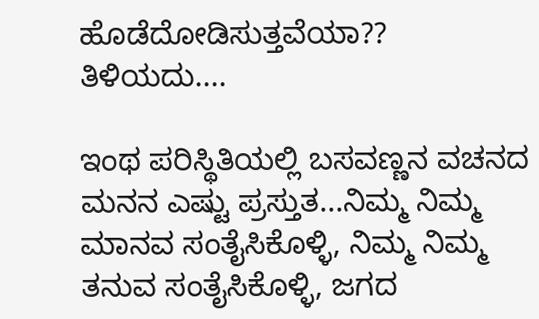ಹೊಡೆದೋಡಿಸುತ್ತವೆಯಾ?? ತಿಳಿಯದು....

ಇಂಥ ಪರಿಸ್ಥಿತಿಯಲ್ಲಿ ಬಸವಣ್ಣನ ವಚನದ ಮನನ ಎಷ್ಟು ಪ್ರಸ್ತುತ...ನಿಮ್ಮ ನಿಮ್ಮ ಮಾನವ ಸಂತೈಸಿಕೊಳ್ಳಿ, ನಿಮ್ಮ ನಿಮ್ಮ ತನುವ ಸಂತೈಸಿಕೊಳ್ಳಿ, ಜಗದ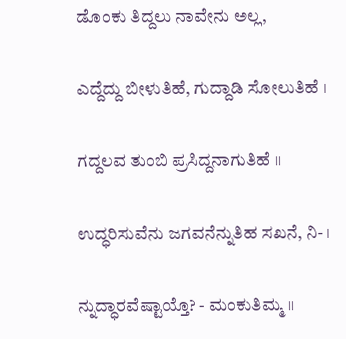ಡೊಂಕು ತಿದ್ದಲು ನಾವೇನು ಅಲ್ಲ,

ಎದ್ದೆದ್ದು ಬೀಳುತಿಹೆ, ಗುದ್ದಾಡಿ ಸೋಲುತಿಹೆ ।

ಗದ್ದಲವ ತುಂಬಿ ಪ್ರಸಿದ್ದನಾಗುತಿಹೆ ।।

ಉದ್ಧರಿಸುವೆನು ಜಗವನೆನ್ನುತಿಹ ಸಖನೆ, ನಿ- ।

ನ್ನುದ್ಧಾರವೆಷ್ಟಾಯ್ತೊ? - ಮಂಕುತಿಮ್ಮ ।।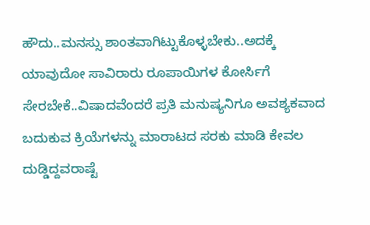ಹೌದು..ಮನಸ್ಸು ಶಾಂತವಾಗಿಟ್ಟುಕೊಳ್ಳಬೇಕು..ಅದಕ್ಕೆ ಯಾವುದೋ ಸಾವಿರಾರು ರೂಪಾಯಿಗಳ ಕೋರ್ಸಿಗೆ ಸೇರಬೇಕೆ..ವಿಷಾದವೆಂದರೆ ಪ್ರತಿ ಮನುಷ್ಯನಿಗೂ ಅವಶ್ಯಕವಾದ ಬದುಕುವ ಕ್ರಿಯೆಗಳನ್ನು ಮಾರಾಟದ ಸರಕು ಮಾಡಿ ಕೇವಲ ದುಡ್ಡಿದ್ದವರಾಷ್ಟೆ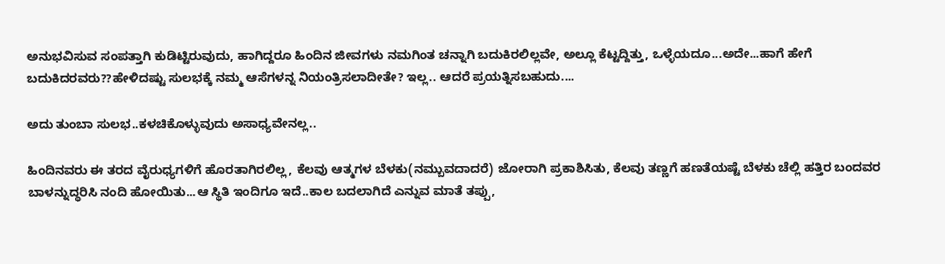ಅನುಭವಿಸುವ ಸಂಪತ್ತಾಗಿ ಕುಡಿಟ್ಟಿರುವುದು, ಹಾಗಿದ್ದರೂ ಹಿಂದಿನ ಜೀವಗಳು ನಮಗಿಂತ ಚನ್ನಾಗಿ ಬದುಕಿರಲಿಲ್ಲವೇ, ಅಲ್ಲೂ ಕೆಟ್ಟದ್ದಿತ್ತು, ಒಳ್ಳೆಯದೂ...ಅದೇ...ಹಾಗೆ ಹೇಗೆ ಬದುಕಿದರವರು??ಹೇಳಿದಷ್ಟು ಸುಲಭಕ್ಕೆ ನಮ್ಮ ಆಸೆಗಳನ್ನ ನಿಯಂತ್ರಿಸಲಾದೀತೇ? ಇಲ್ಲ.. ಆದರೆ ಪ್ರಯತ್ನಿಸಬಹುದು....

ಅದು ತುಂಬಾ ಸುಲಭ..ಕಳಚಿಕೊಳ್ಳುವುದು ಅಸಾಧ್ಯವೇನಲ್ಲ..

ಹಿಂದಿನವರು ಈ ತರದ ವೈರುಧ್ಯಗಳಿಗೆ ಹೊರತಾಗಿರಲಿಲ್ಲ, ಕೆಲವು ಆತ್ಮಗಳ ಬೆಳಕು(ನಮ್ಬುವದಾದರೆ) ಜೋರಾಗಿ ಪ್ರಕಾಶಿಸಿತು, ಕೆಲವು ತಣ್ಣಗೆ ಹಣತೆಯಷ್ಟೆ ಬೆಳಕು ಚೆಲ್ಲಿ ಹತ್ತಿರ ಬಂದವರ ಬಾಳನ್ನುದ್ಧರಿಸಿ ನಂದಿ ಹೋಯಿತು...ಆ ಸ್ಥಿತಿ ಇಂದಿಗೂ ಇದೆ..ಕಾಲ ಬದಲಾಗಿದೆ ಎನ್ನುವ ಮಾತೆ ತಪ್ಪು,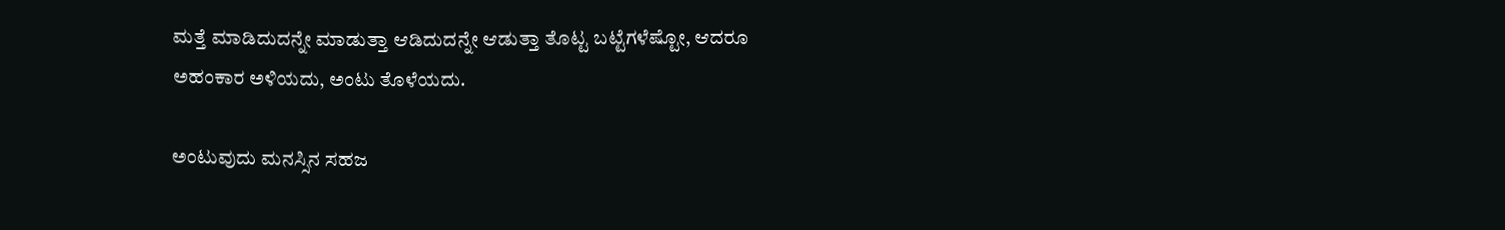ಮತ್ತೆ ಮಾಡಿದುದನ್ನೇ ಮಾಡುತ್ತಾ ಆಡಿದುದನ್ನೇ ಆಡುತ್ತಾ ತೊಟ್ಟ ಬಟ್ಟೆಗಳೆಷ್ಟೋ, ಆದರೂ ಅಹಂಕಾರ ಅಳಿಯದು, ಅಂಟು ತೊಳೆಯದು.

ಅಂಟುವುದು ಮನಸ್ಸಿನ ಸಹಜ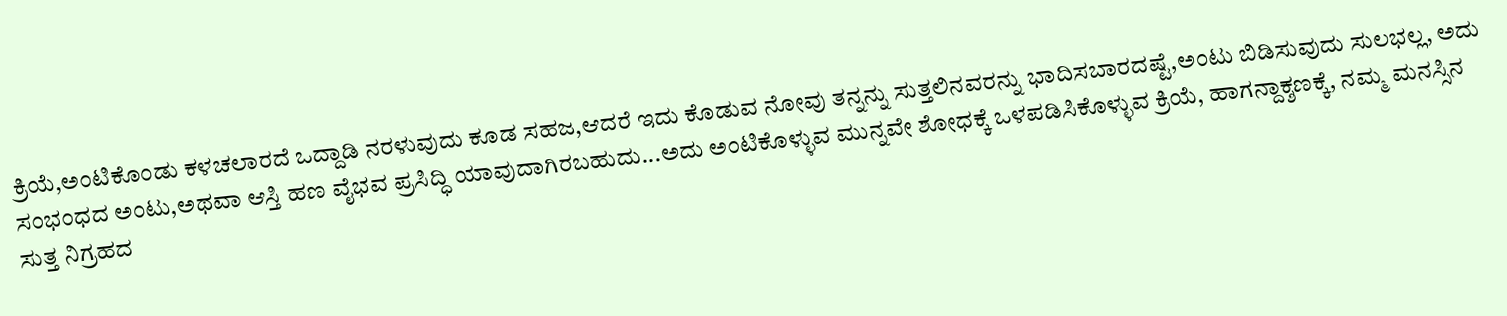ಕ್ರಿಯೆ,ಅಂಟಿಕೊಂಡು ಕಳಚಲಾರದೆ ಒದ್ದಾಡಿ ನರಳುವುದು ಕೂಡ ಸಹಜ,ಆದರೆ ಇದು ಕೊಡುವ ನೋವು ತನ್ನನ್ನು ಸುತ್ತಲಿನವರನ್ನು ಭಾದಿಸಬಾರದಷ್ಟೆ,ಅಂಟು ಬಿಡಿಸುವುದು ಸುಲಭಲ್ಲ, ಅದು ಸಂಭಂಧದ ಅಂಟು,ಅಥವಾ ಆಸ್ತಿ ಹಣ ವೈಭವ ಪ್ರಸಿದ್ಧಿ ಯಾವುದಾಗಿರಬಹುದು...ಅದು ಅಂಟಿಕೊಳ್ಳುವ ಮುನ್ನವೇ ಶೋಧಕ್ಕೆ ಒಳಪಡಿಸಿಕೊಳ್ಳುವ ಕ್ರಿಯೆ, ಹಾಗನ್ದಾಕ್ಶಣಕ್ಕೆ, ನಮ್ಮ ಮನಸ್ಸಿನ ಸುತ್ತ ನಿಗ್ರಹದ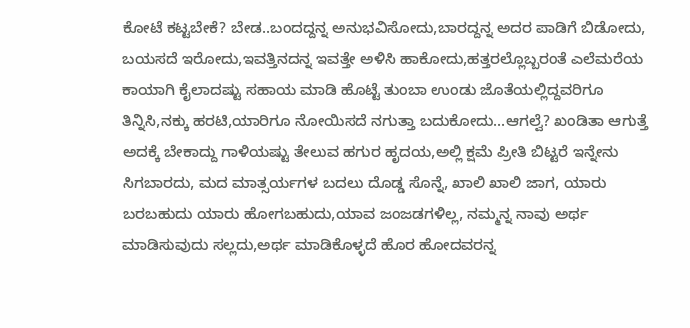ಕೋಟೆ ಕಟ್ಟಬೇಕೆ? ಬೇಡ..ಬಂದದ್ದನ್ನ ಅನುಭವಿಸೋದು,ಬಾರದ್ದನ್ನ ಅದರ ಪಾಡಿಗೆ ಬಿಡೋದು, ಬಯಸದೆ ಇರೋದು,ಇವತ್ತಿನದನ್ನ ಇವತ್ತೇ ಅಳಿಸಿ ಹಾಕೋದು,ಹತ್ತರಲ್ಲೊಬ್ಬರಂತೆ ಎಲೆಮರೆಯ ಕಾಯಾಗಿ ಕೈಲಾದಷ್ಟು ಸಹಾಯ ಮಾಡಿ ಹೊಟ್ಟೆ ತುಂಬಾ ಉಂಡು ಜೊತೆಯಲ್ಲಿದ್ದವರಿಗೂ ತಿನ್ನಿಸಿ,ನಕ್ಕು ಹರಟಿ,ಯಾರಿಗೂ ನೋಯಿಸದೆ ನಗುತ್ತಾ ಬದುಕೋದು...ಆಗಲ್ವೆ? ಖಂಡಿತಾ ಆಗುತ್ತೆ ಅದಕ್ಕೆ ಬೇಕಾದ್ದು ಗಾಳಿಯಷ್ಟು ತೇಲುವ ಹಗುರ ಹೃದಯ,ಅಲ್ಲಿ ಕ್ಷಮೆ ಪ್ರೀತಿ ಬಿಟ್ಟರೆ ಇನ್ನೇನು ಸಿಗಬಾರದು, ಮದ ಮಾತ್ಸರ್ಯಗಳ ಬದಲು ದೊಡ್ಡ ಸೊನ್ನೆ, ಖಾಲಿ ಖಾಲಿ ಜಾಗ, ಯಾರು ಬರಬಹುದು ಯಾರು ಹೋಗಬಹುದು,ಯಾವ ಜಂಜಡಗಳಿಲ್ಲ, ನಮ್ಮನ್ನ ನಾವು ಅರ್ಥ ಮಾಡಿಸುವುದು ಸಲ್ಲದು,ಅರ್ಥ ಮಾಡಿಕೊಳ್ಳದೆ ಹೊರ ಹೋದವರನ್ನ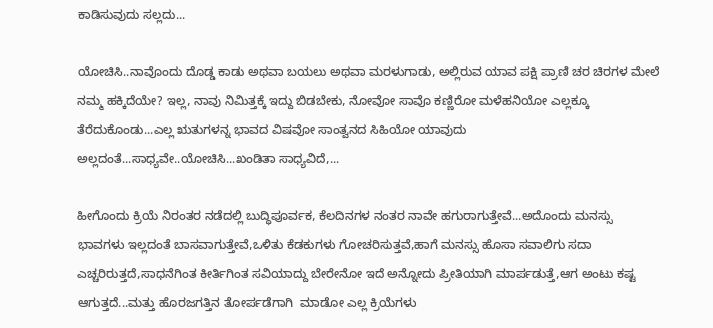ಕಾಡಿಸುವುದು ಸಲ್ಲದು...

ಯೋಚಿಸಿ..ನಾವೊಂದು ದೊಡ್ಡ ಕಾಡು ಅಥವಾ ಬಯಲು ಅಥವಾ ಮರಳುಗಾಡು, ಅಲ್ಲಿರುವ ಯಾವ ಪಕ್ಷಿ ಪ್ರಾಣಿ ಚರ ಚಿರಗಳ ಮೇಲೆ ನಮ್ಮ ಹಕ್ಕಿದೆಯೇ? ಇಲ್ಲ, ನಾವು ನಿಮಿತ್ತಕ್ಕೆ ಇದ್ದು ಬಿಡಬೇಕು, ನೋವೋ ಸಾವೊ ಕಣ್ಣಿರೋ ಮಳೆಹನಿಯೋ ಎಲ್ಲಕ್ಕೂ ತೆರೆದುಕೊಂಡು...ಎಲ್ಲ ಋತುಗಳನ್ನ ಭಾವದ ವಿಷವೋ ಸಾಂತ್ವನದ ಸಿಹಿಯೋ ಯಾವುದು ಅಲ್ಲದಂತೆ...ಸಾಧ್ಯವೇ..ಯೋಚಿಸಿ...ಖಂಡಿತಾ ಸಾಧ್ಯವಿದೆ,...

ಹೀಗೊಂದು ಕ್ರಿಯೆ ನಿರಂತರ ನಡೆದಲ್ಲಿ ಬುದ್ಧಿಪೂರ್ವಕ, ಕೆಲದಿನಗಳ ನಂತರ ನಾವೇ ಹಗುರಾಗುತ್ತೇವೆ...ಅದೊಂದು ಮನಸ್ಸು ಭಾವಗಳು ಇಲ್ಲದಂತೆ ಬಾಸವಾಗುತ್ತೇವೆ,ಒಳಿತು ಕೆಡಕುಗಳು ಗೋಚರಿಸುತ್ತವೆ,ಹಾಗೆ ಮನಸ್ಸು ಹೊಸಾ ಸವಾಲಿಗು ಸದಾ ಎಚ್ಚರಿರುತ್ತದೆ,ಸಾಧನೆಗಿಂತ ಕೀರ್ತಿಗಿಂತ ಸವಿಯಾದ್ದು ಬೇರೇನೋ ಇದೆ ಅನ್ನೋದು ಪ್ರೀತಿಯಾಗಿ ಮಾರ್ಪಡುತ್ತೆ,ಆಗ ಅಂಟು ಕಷ್ಟ ಆಗುತ್ತದೆ...ಮತ್ತು ಹೊರಜಗತ್ತಿನ ತೋರ್ಪಡೆಗಾಗಿ  ಮಾಡೋ ಎಲ್ಲ ಕ್ರಿಯೆಗಳು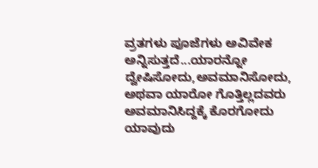ವ್ರತಗಳು ಪೂಜೆಗಳು ಅವಿವೇಕ ಅನ್ನಿಸುತ್ತದೆ...ಯಾರನ್ನೋ ದ್ವೇಷಿಸೋದು,ಅವಮಾನಿಸೋದು, ಅಥವಾ ಯಾರೋ ಗೊತ್ತಿಲ್ಲದವರು ಅವಮಾನಿಸಿದ್ದಕ್ಕೆ ಕೊರಗೋದು ಯಾವುದು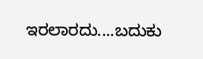ಇರಲಾರದು....ಬದುಕು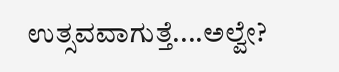ಉತ್ಸವವಾಗುತ್ತೆ....ಅಲ್ವೇ?